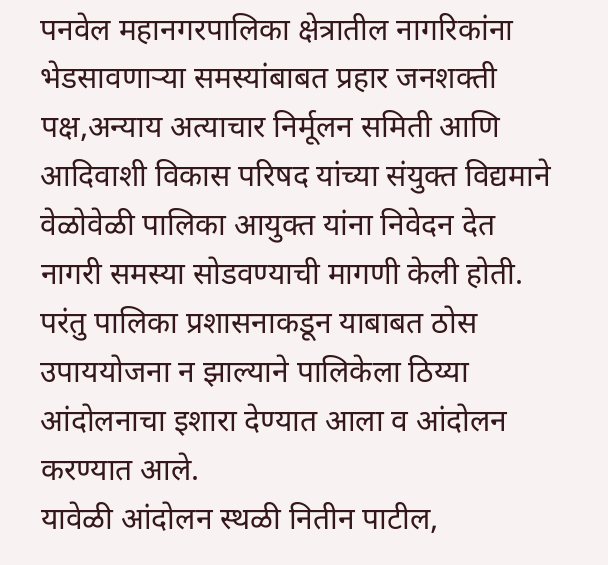पनवेल महानगरपालिका क्षेत्रातील नागरिकांना भेडसावणाऱ्या समस्यांबाबत प्रहार जनशक्ती पक्ष,अन्याय अत्याचार निर्मूलन समिती आणि आदिवाशी विकास परिषद यांच्या संयुक्त विद्यमाने वेळोवेळी पालिका आयुक्त यांना निवेदन देत नागरी समस्या सोडवण्याची मागणी केली होती. परंतु पालिका प्रशासनाकडून याबाबत ठोस उपाययोजना न झाल्याने पालिकेला ठिय्या आंदोलनाचा इशारा देण्यात आला व आंदोलन करण्यात आले.
यावेळी आंदोलन स्थळी नितीन पाटील,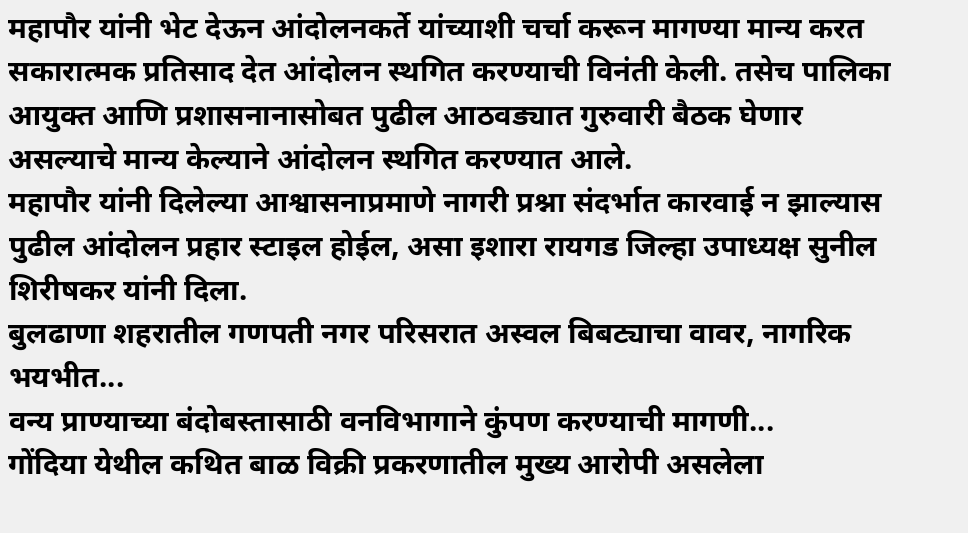महापौर यांनी भेट देऊन आंदोलनकर्ते यांच्याशी चर्चा करून मागण्या मान्य करत सकारात्मक प्रतिसाद देत आंदोलन स्थगित करण्याची विनंती केली. तसेच पालिका आयुक्त आणि प्रशासनानासोबत पुढील आठवड्यात गुरुवारी बैठक घेणार असल्याचे मान्य केल्याने आंदोलन स्थगित करण्यात आले.
महापौर यांनी दिलेल्या आश्वासनाप्रमाणे नागरी प्रश्ना संदर्भात कारवाई न झाल्यास पुढील आंदोलन प्रहार स्टाइल होईल, असा इशारा रायगड जिल्हा उपाध्यक्ष सुनील शिरीषकर यांनी दिला.
बुलढाणा शहरातील गणपती नगर परिसरात अस्वल बिबट्याचा वावर, नागरिक भयभीत...
वन्य प्राण्याच्या बंदोबस्तासाठी वनविभागाने कुंपण करण्याची मागणी...
गोंदिया येथील कथित बाळ विक्री प्रकरणातील मुख्य आरोपी असलेला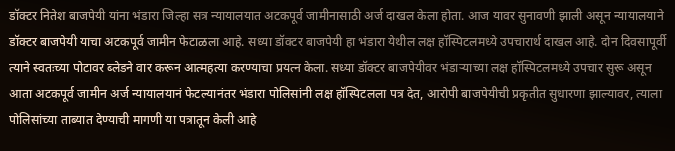डॉक्टर नितेश बाजपेयी यांना भंडारा जिल्हा सत्र न्यायालयात अटकपूर्व जामीनासाठी अर्ज दाखल केला होता. आज यावर सुनावणी झाली असून न्यायालयाने डॉक्टर बाजपेयी याचा अटकपूर्व जामीन फेटाळला आहे. सध्या डॉक्टर बाजपेयी हा भंडारा येथील लक्ष हॉस्पिटलमध्ये उपचारार्थ दाखल आहे. दोन दिवसापूर्वी त्याने स्वतःच्या पोटावर ब्लेडने वार करून आत्महत्या करण्याचा प्रयत्न केला. सध्या डॉक्टर बाजपेयीवर भंडाऱ्याच्या लक्ष हॉस्पिटलमध्ये उपचार सुरू असून आता अटकपूर्व जामीन अर्ज न्यायालयानं फेटल्यानंतर भंडारा पोलिसांनी लक्ष हॉस्पिटलला पत्र देत, आरोपी बाजपेयीची प्रकृतीत सुधारणा झाल्यावर, त्याला पोलिसांच्या ताब्यात देण्याची मागणी या पत्रातून केली आहे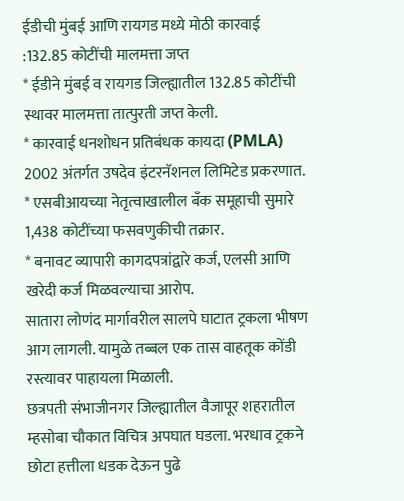ईडीची मुंबई आणि रायगड मध्ये मोठी कारवाई
:132.85 कोटींची मालमत्ता जप्त
* ईडीने मुंबई व रायगड जिल्ह्यातील 132.85 कोटींची स्थावर मालमत्ता तात्पुरती जप्त केली.
* कारवाई धनशोधन प्रतिबंधक कायदा (PMLA) 2002 अंतर्गत उषदेव इंटरनॅशनल लिमिटेड प्रकरणात.
* एसबीआयच्या नेतृत्वाखालील बँक समूहाची सुमारे 1,438 कोटींच्या फसवणुकीची तक्रार.
* बनावट व्यापारी कागदपत्रांद्वारे कर्ज, एलसी आणि खरेदी कर्ज मिळवल्याचा आरोप.
सातारा लोणंद मार्गावरील सालपे घाटात ट्रकला भीषण आग लागली. यामुळे तब्बल एक तास वाहतूक कोंडी रस्त्यावर पाहायला मिळाली.
छत्रपती संभाजीनगर जिल्ह्यातील वैजापूर शहरातील म्हसोबा चौकात विचित्र अपघात घडला. भरधाव ट्रकने छोटा हत्तीला धडक देऊन पुढे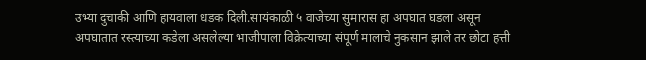उभ्या दुचाकी आणि हायवाला धडक दिली.सायंकाळी ५ वाजेच्या सुमारास हा अपघात घडला असून अपघातात रस्त्याच्या कडेला असलेल्या भाजीपाला विक्रेत्याच्या संपूर्ण मालाचे नुकसान झाले तर छोटा हत्ती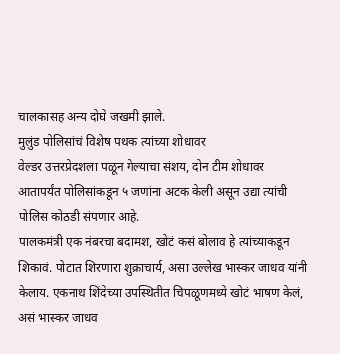चालकासह अन्य दोघे जखमी झाले.
मुलुंड पोलिसांचं विशेष पथक त्यांच्या शोधावर
वेल्डर उत्तरप्रेदशला पळून गेल्याचा संशय, दोन टीम शोधावर
आतापर्यंत पोलिसांकडून ५ जणांना अटक केली असून उद्या त्यांची पोलिस कोठडी संपणार आहे.
पालकमंत्री एक नंबरचा बदामश, खोटं कसं बोलाव हे त्यांच्याकडून शिकावं. पोटात शिरणारा शुक्राचार्य, असा उल्लेख भास्कर जाधव यांनी केलाय. एकनाथ शिंदेच्या उपस्थितीत चिपळूणमध्ये खोटं भाषण केलं, असं भास्कर जाधव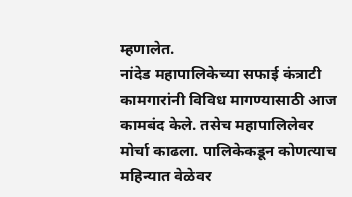म्हणालेत.
नांदेड महापालिकेच्या सफाई कंत्राटी कामगारांनी विविध मागण्यासाठी आज कामबंद केले. तसेच महापालिलेवर मोर्चा काढला. पालिकेकडून कोणत्याच महिन्यात वेळेवर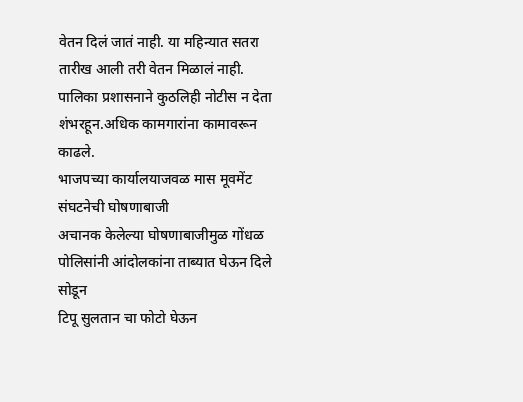वेतन दिलं जातं नाही. या महिन्यात सतरा तारीख आली तरी वेतन मिळालं नाही. पालिका प्रशासनाने कुठलिही नोटीस न देता शंभरहून.अधिक कामगारांना कामावरून काढले.
भाजपच्या कार्यालयाजवळ मास मूवमेंट संघटनेची घोषणाबाजी
अचानक केलेल्या घोषणाबाजीमुळ गोंधळ
पोलिसांनी आंदोलकांना ताब्यात घेऊन दिले सोडून
टिपू सुलतान चा फोटो घेऊन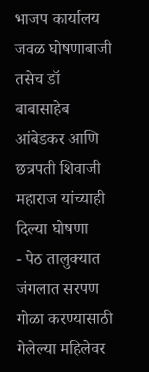भाजप कार्यालय जवळ घोषणाबाजी
तसेच डॉ बाबासाहेब आंबेडकर आणि छत्रपती शिवाजी महाराज यांच्याही दिल्या घोषणा
- पेठ तालुक्यात जंगलात सरपण गोळा करण्यासाठी गेलेल्या महिलेवर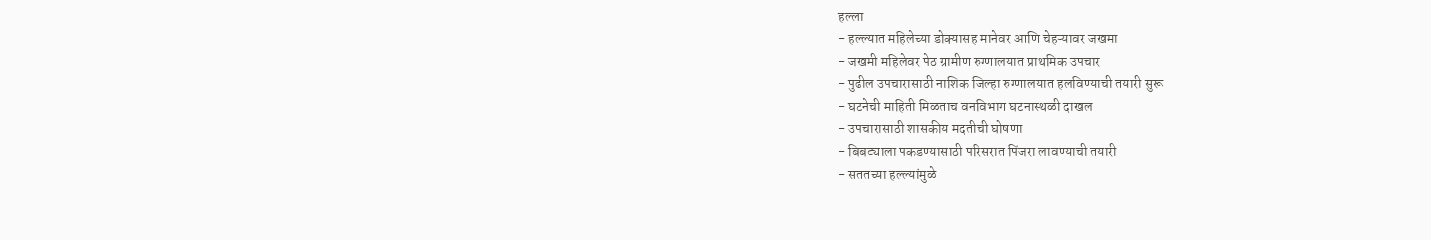हल्ला
- हल्ल्यात महिलेच्या डोक्यासह मानेवर आणि चेहऱ्यावर जखमा
- जखमी महिलेवर पेठ ग्रामीण रुग्णालयात प्राथमिक उपचार
- पुढील उपचारासाठी नाशिक जिल्हा रुग्णालयात हलविण्याची तयारी सुरू
- घटनेची माहिती मिळताच वनविभाग घटनास्थळी दाखल
- उपचारासाठी शासकीय मदतीची घोषणा
- बिबट्याला पकडण्यासाठी परिसरात पिंजरा लावण्याची तयारी
- सततच्या हल्ल्यांमुळे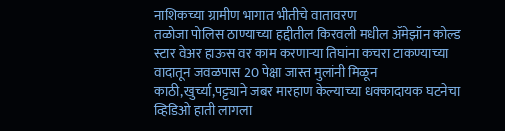नाशिकच्या ग्रामीण भागात भीतीचे वातावरण
तळोजा पोलिस ठाण्याच्या हद्दीतील किरवली मधील ॲमेझॉन कोल्ड स्टार वेअर हाऊस वर काम करणाऱ्या तिघांना कचरा टाकण्याच्या वादातून जवळपास 20 पेक्षा जास्त मुलांनी मिळून काठी,खुर्च्या,पट्ट्याने जबर मारहाण केल्याच्या धक्कादायक घटनेचा व्हिडिओ हाती लागला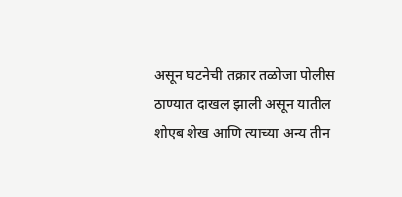असून घटनेची तक्रार तळोजा पोलीस ठाण्यात दाखल झाली असून यातील शोएब शेख आणि त्याच्या अन्य तीन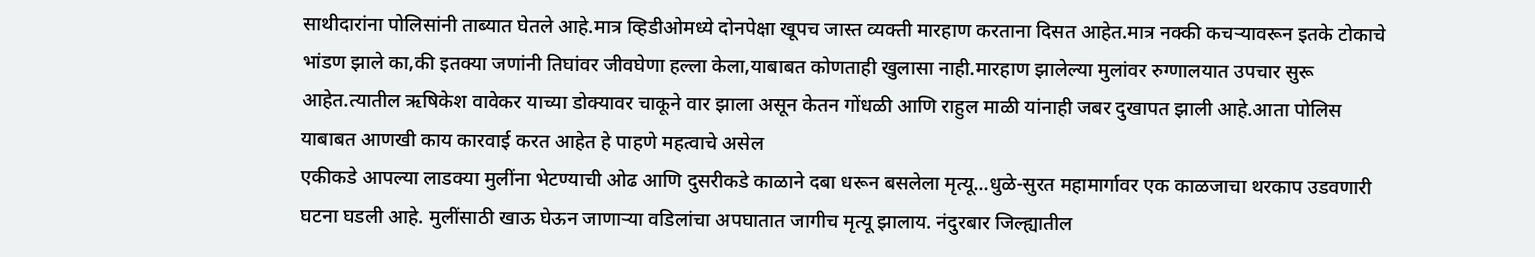साथीदारांना पोलिसांनी ताब्यात घेतले आहे.मात्र व्हिडीओमध्ये दोनपेक्षा खूपच जास्त व्यक्ती मारहाण करताना दिसत आहेत.मात्र नक्की कचऱ्यावरून इतके टोकाचे भांडण झाले का,की इतक्या जणांनी तिघांवर जीवघेणा हल्ला केला,याबाबत कोणताही खुलासा नाही.मारहाण झालेल्या मुलांवर रुग्णालयात उपचार सुरू आहेत.त्यातील ऋषिकेश वावेकर याच्या डोक्यावर चाकूने वार झाला असून केतन गोंधळी आणि राहुल माळी यांनाही जबर दुखापत झाली आहे.आता पोलिस याबाबत आणखी काय कारवाई करत आहेत हे पाहणे महत्वाचे असेल
एकीकडे आपल्या लाडक्या मुलींना भेटण्याची ओढ आणि दुसरीकडे काळाने दबा धरून बसलेला मृत्यू...धुळे-सुरत महामार्गावर एक काळजाचा थरकाप उडवणारी घटना घडली आहे. मुलींसाठी खाऊ घेऊन जाणाऱ्या वडिलांचा अपघातात जागीच मृत्यू झालाय. नंदुरबार जिल्ह्यातील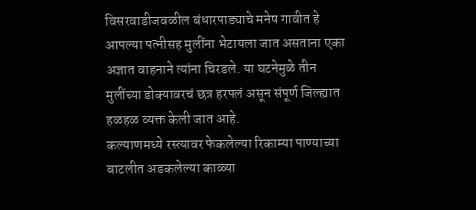विसरवाडीजवळील बंधारपाड्याचे मनेष गावीत हे आपल्या पत्नीसह मुलींना भेटायला जात असताना एका अज्ञात वाहनाने त्यांना चिरडले. या घटनेमुळे तीन मुलींच्या डोक्यावरचं छत्र हरपलं असून संपूर्ण जिल्ह्यात हळहळ व्यक्त केली जात आहे.
कल्याणमध्ये रस्त्यावर फेकलेल्या रिकाम्या पाण्याच्या बाटलीत अडकलेल्या काळ्या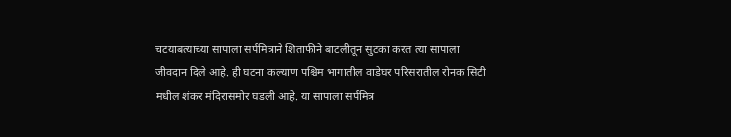चटयाबत्याच्या सापाला सर्पमित्राने शिताफीने बाटलीतून सुटका करत त्या सापाला जीवदान दिले आहे. ही घटना कल्याण पश्चिम भागातील वाडेघर परिसरातील रोनक सिटी मधील शंकर मंदिरासमोर घडली आहे. या सापाला सर्पमित्र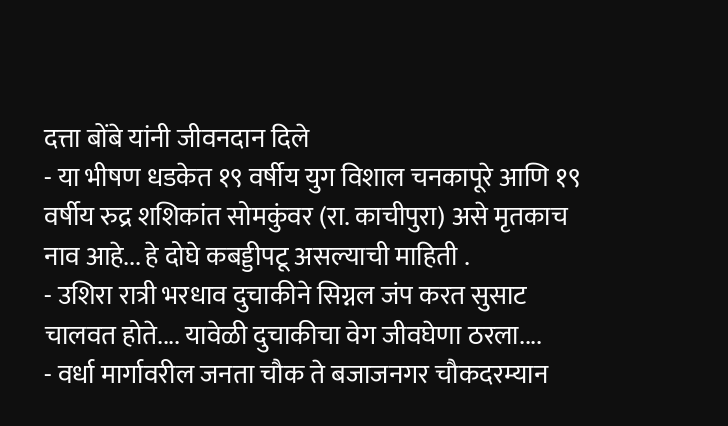दत्ता बोंबे यांनी जीवनदान दिले
- या भीषण धडकेत १९ वर्षीय युग विशाल चनकापूरे आणि १९ वर्षीय रुद्र शशिकांत सोमकुंवर (रा. काचीपुरा) असे मृतकाच नाव आहे... हे दोघे कबड्डीपटू असल्याची माहिती .
- उशिरा रात्री भरधाव दुचाकीने सिग्नल जंप करत सुसाट चालवत होते.... यावेळी दुचाकीचा वेग जीवघेणा ठरला....
- वर्धा मार्गावरील जनता चौक ते बजाजनगर चौकदरम्यान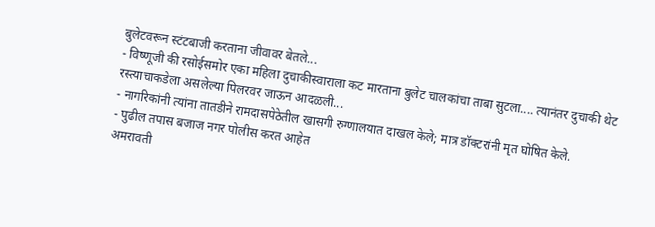बुलेटवरून स्टंटबाजी करताना जीवावर बेतले...
- विष्णूजी की रसोईसमोर एका महिला दुचाकीस्वाराला कट मारताना बुलेट चालकांचा ताबा सुटला.... त्यानंतर दुचाकी थेट रस्त्याचाकडेला असलेल्या पिलरवर जाऊन आदळली...
- नागरिकांनी त्यांना तातडीने रामदासपेठेतील खासगी रुग्णालयात दाखल केले; मात्र डॉक्टरांनी मृत घोषित केले.
- पुढील तपास बजाज नगर पोलीस करत आहेत
अमरावती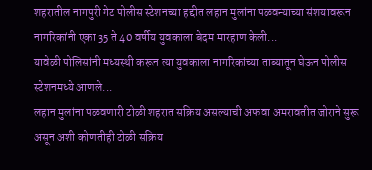शहरातील नागपुरी गेट पोलीस स्टेशनच्या हद्दीत लहान मुलांना पळवन्याच्या संशयावरून नागरिकांनी एका 35 ते 40 वर्षीय युवकाला बेदम मारहाण केली...
यावेळी पोलिसांनी मध्यस्थी करून त्या युवकाला नागरिकांच्या ताब्यातून घेऊन पोलीस स्टेशनमध्ये आणले...
लहान मुलांना पळवणारी टोळी शहरात सक्रिय असल्याची अफवा अमरावतीत जोराने सुरू असून अशी कोणतीही टोळी सक्रिय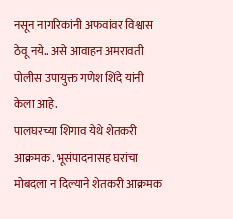नसून नागरिकांनी अफवांवर विश्वास ठेवू नये.. असे आवाहन अमरावती पोलीस उपायुक्त गणेश शिंदे यांनी केला आहे.
पालघरच्या शिगाव येथे शेतकरी आक्रमक . भूसंपादनासह घरांचा मोबदला न दिल्याने शेतकरी आक्रमक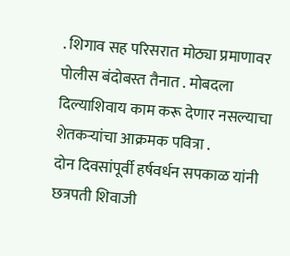. शिगाव सह परिसरात मोठ्या प्रमाणावर पोलीस बंदोबस्त तैनात . मोबदला दिल्याशिवाय काम करू देणार नसल्याचा शेतकऱ्यांचा आक्रमक पवित्रा .
दोन दिवसांपूर्वी हर्षवर्धन सपकाळ यांनी छत्रपती शिवाजी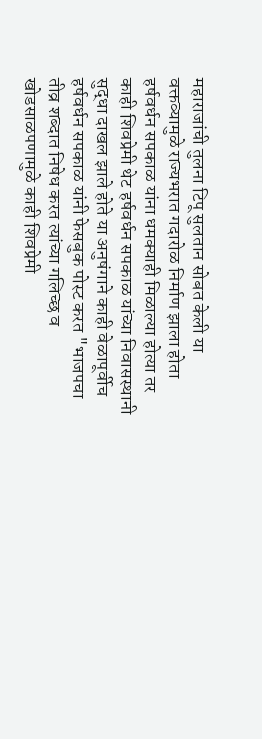महाराजांची तुलना टिपू सुलतान सोबत केली या वक्तव्यामुळे राज्यभरात गदारोळ निर्माण झाला होता हर्षवर्धन सपकाळ यांना धमक्याही मिळाल्या होत्या तर काही शिवप्रेमी थेट हर्षवर्धन सपकाळ यांच्या निवासस्थानी सुद्धा दाखल झाले होते या अनुषंगाने काही वेळापूर्वीच हर्षवर्धन सपकाळ यांनी फेसबुक पोस्ट करत "भाजपचा तीव्र शब्दात निषेध करत त्यांच्या गलिच्छ व खोडसाळपणामुळे काही शिवप्रेमी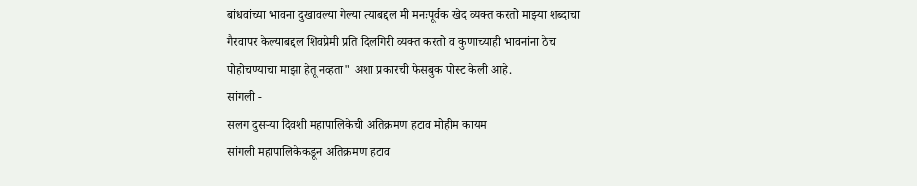बांधवांच्या भावना दुखावल्या गेल्या त्याबद्दल मी मनःपूर्वक खेद व्यक्त करतो माझ्या शब्दाचा गैरवापर केल्याबद्दल शिवप्रेमी प्रति दिलगिरी व्यक्त करतो व कुणाच्याही भावनांना ठेच पोहोचण्याचा माझा हेतू नव्हता" अशा प्रकारची फेसबुक पोस्ट केली आहे.
सांगली -
सलग दुसऱ्या दिवशी महापालिकेची अतिक्रमण हटाव मोहीम कायम
सांगली महापालिकेकडून अतिक्रमण हटाव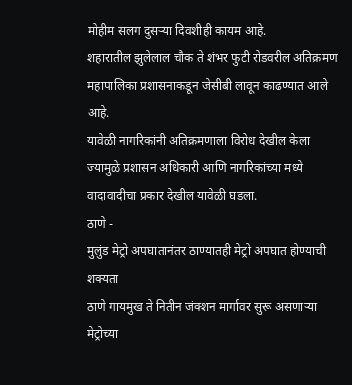मोहीम सलग दुसऱ्या दिवशीही कायम आहे.
शहारातील झुलेलाल चौक ते शंभर फुटी रोडवरील अतिक्रमण महापालिका प्रशासनाकडून जेसीबी लावून काढण्यात आले आहे.
यावेळी नागरिकांनी अतिक्रमणाला विरोध देखील केला ज्यामुळे प्रशासन अधिकारी आणि नागरिकांच्या मध्ये वादावादीचा प्रकार देखील यावेळी घडला.
ठाणे -
मुलुंड मेट्रो अपघातानंतर ठाण्यातही मेट्रो अपघात होण्याची शक्यता
ठाणे गायमुख ते नितीन जंक्शन मार्गावर सुरू असणाऱ्या मेट्रोच्या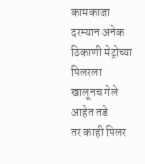कामकाजा दरम्यान अनेक ठिकाणी मेट्रोच्या पिलरला खालूनच गेले आहेत तडे
तर काही पिलर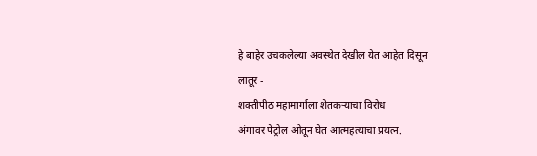हे बाहेर उचकलेल्या अवस्थेत देखील येत आहेत दिसून
लातूर -
शक्तीपीठ महामार्गाला शेतकऱ्याचा विरोध
अंगावर पेट्रोल ओतून घेत आत्महत्याचा प्रयत्न.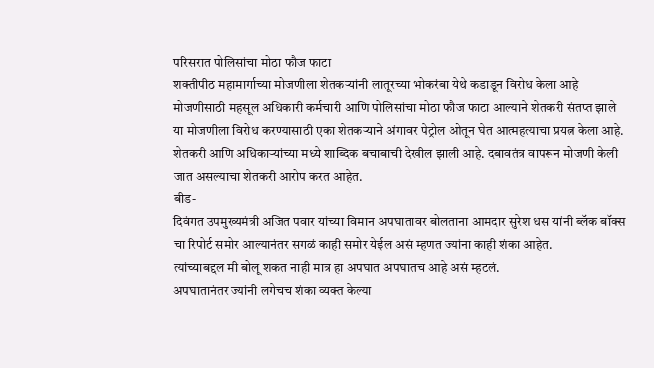परिसरात पोलिसांचा मोठा फौज फाटा
शक्तीपीठ महामार्गाच्या मोजणीला शेतकऱ्यांनी लातूरच्या भोकरंबा येथे कडाडून विरोध केला आहे
मोजणीसाठी महसूल अधिकारी कर्मचारी आणि पोलिसांचा मोठा फौज फाटा आल्याने शेतकरी संतप्त झाले
या मोजणीला विरोध करण्यासाठी एका शेतकऱ्याने अंगावर पेट्रोल ओतून घेत आत्महत्याचा प्रयत्न केला आहे.
शेतकरी आणि अधिकाऱ्यांच्या मध्ये शाब्दिक बचाबाची देखील झाली आहे. दबावतंत्र वापरून मोजणी केली जात असल्याचा शेतकरी आरोप करत आहेत.
बीड-
दिवंगत उपमुख्यमंत्री अजित पवार यांच्या विमान अपघातावर बोलताना आमदार सुरेश धस यांनी ब्लॅक बॉक्स चा रिपोर्ट समोर आल्यानंतर सगळं काही समोर येईल असं म्हणत ज्यांना काही शंका आहेत.
त्यांच्याबद्दल मी बोलू शकत नाही मात्र हा अपघात अपघातच आहे असं म्हटलं.
अपघातानंतर ज्यांनी लगेचच शंका व्यक्त केल्या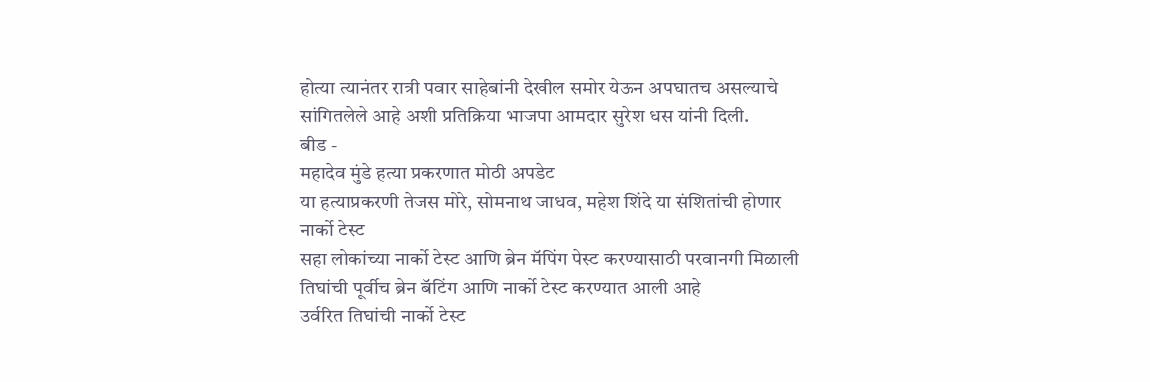होत्या त्यानंतर रात्री पवार साहेबांनी देखील समोर येऊन अपघातच असल्याचे सांगितलेले आहे अशी प्रतिक्रिया भाजपा आमदार सुरेश धस यांनी दिली.
बीड -
महादेव मुंडे हत्या प्रकरणात मोठी अपडेट
या हत्याप्रकरणी तेजस मोरे, सोमनाथ जाधव, महेश शिंदे या संशितांची होणार नार्को टेस्ट
सहा लोकांच्या नार्को टेस्ट आणि ब्रेन मॅपिंग पेस्ट करण्यासाठी परवानगी मिळाली
तिघांची पूर्वीच ब्रेन बॅटिंग आणि नार्को टेस्ट करण्यात आली आहे
उर्वरित तिघांची नार्को टेस्ट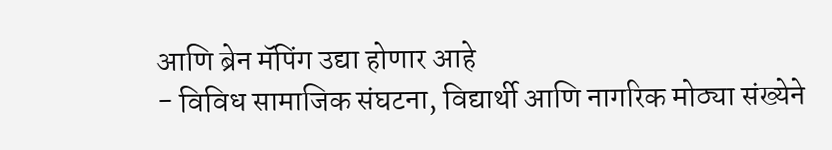आणि ब्रेन मॅपिंग उद्या होणार आहे
- विविध सामाजिक संघटना, विद्यार्थी आणि नागरिक मोठ्या संख्येने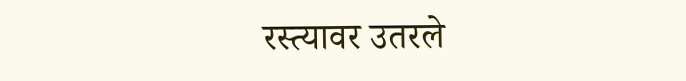रस्त्यावर उतरले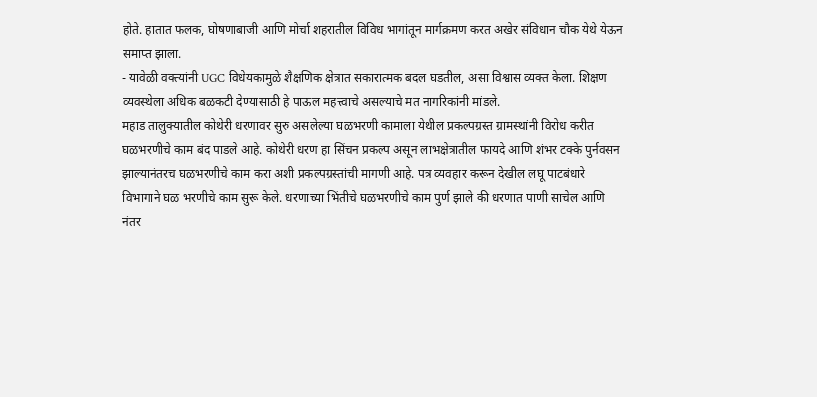होते. हातात फलक, घोषणाबाजी आणि मोर्चा शहरातील विविध भागांतून मार्गक्रमण करत अखेर संविधान चौक येथे येऊन समाप्त झाला.
- यावेळी वक्त्यांनी UGC विधेयकामुळे शैक्षणिक क्षेत्रात सकारात्मक बदल घडतील, असा विश्वास व्यक्त केला. शिक्षण व्यवस्थेला अधिक बळकटी देण्यासाठी हे पाऊल महत्त्वाचे असल्याचे मत नागरिकांनी मांडले.
महाड तालुक्यातील कोथेरी धरणावर सुरु असलेल्या घळभरणी कामाला येथील प्रकल्पग्रस्त ग्रामस्थांनी विरोध करीत घळभरणीचे काम बंद पाडले आहे. कोथेरी धरण हा सिंचन प्रकल्प असून लाभक्षेत्रातील फायदे आणि शंभर टक्के पुर्नवसन झाल्यानंतरच घळभरणीचे काम करा अशी प्रकल्पग्रस्तांची मागणी आहे. पत्र व्यवहार करून देखील लघू पाटबंधारे विभागाने घळ भरणीचे काम सुरू केले. धरणाच्या भिंतीचे घळभरणीचे काम पुर्ण झाले की धरणात पाणी साचेल आणि नंतर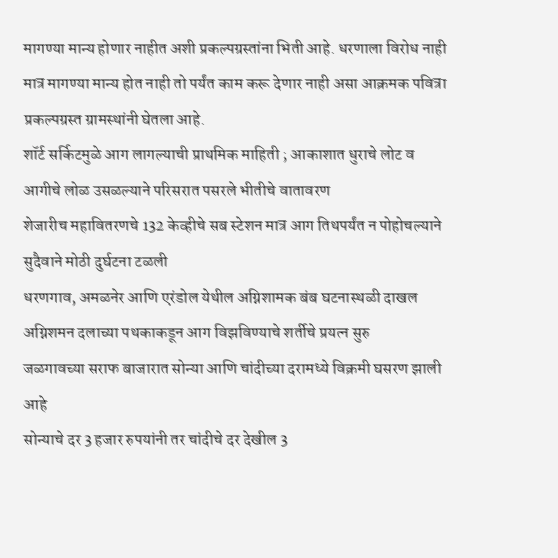मागण्या मान्य होणार नाहीत अशी प्रकल्पग्रस्तांना भिती आहे. धरणाला विरोध नाही मात्र मागण्या मान्य होत नाही तो पर्यंत काम करू देणार नाही असा आक्रमक पवित्रा प्रकल्पग्रस्त ग्रामस्थांनी घेतला आहे.
शॉर्ट सर्किटमुळे आग लागल्याची प्राथमिक माहिती ; आकाशात धुराचे लोट व आगीचे लोळ उसळल्याने परिसरात पसरले भीतीचे वातावरण
शेजारीच महावितरणचे 132 केव्हीचे सब स्टेशन मात्र आग तिथपर्यंत न पोहोचल्याने सुदैवाने मोठी दुर्घटना टळली
धरणगाव, अमळनेर आणि एरंडोल येथील अग्निशामक बंब घटनास्थळी दाखल अग्निशमन दलाच्या पथकाकडून आग विझविण्याचे शर्तीचे प्रयत्न सुरु
जळगावच्या सराफ बाजारात सोन्या आणि चांदीच्या दरामध्ये विक्रमी घसरण झाली आहे
सोन्याचे दर 3 हजार रुपयांनी तर चांदीचे दर देखील 3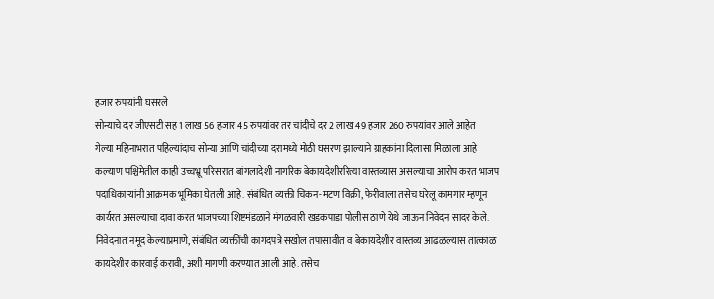हजार रुपयांनी घसरले
सोन्याचे दर जीएसटी सह 1 लाख 56 हजार 45 रुपयांवर तर चांदीचे दर 2 लाख 49 हजार 260 रुपयांवर आले आहेत
गेल्या महिनाभरात पहिल्यांदाच सोन्या आणि चांदीच्या दरामध्ये मोठी घसरण झाल्याने ग्राहकांना दिलासा मिळाला आहे
कल्याण पश्चिमेतील काही उच्चभ्रू परिसरात बांगलादेशी नागरिक बेकायदेशीररित्या वास्तव्यास असल्याचा आरोप करत भाजप पदाधिकाऱ्यांनी आक्रमक भूमिका घेतली आहे. संबंधित व्यक्ती चिकन-मटण विक्री, फेरीवाला तसेच घरेलू कामगार म्हणून कार्यरत असल्याचा दावा करत भाजपच्या शिष्टमंडळाने मंगळवारी खडकपाडा पोलीस ठाणे येथे जाऊन निवेदन सादर केले.
निवेदनात नमूद केल्याप्रमाणे, संबंधित व्यक्तींची कागदपत्रे सखोल तपासावीत व बेकायदेशीर वास्तव्य आढळल्यास तात्काळ कायदेशीर कारवाई करावी, अशी मागणी करण्यात आली आहे. तसेच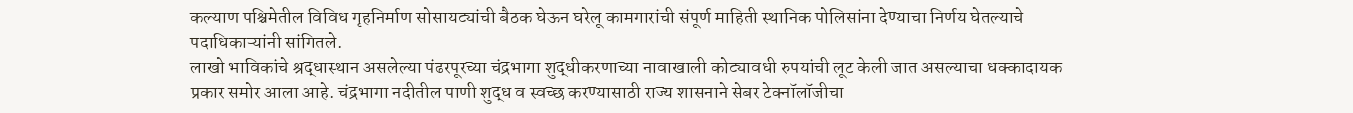कल्याण पश्चिमेतील विविध गृहनिर्माण सोसायट्यांची बैठक घेऊन घरेलू कामगारांची संपूर्ण माहिती स्थानिक पोलिसांना देण्याचा निर्णय घेतल्याचे पदाधिकाऱ्यांनी सांगितले.
लाखो भाविकांचे श्रद्धास्थान असलेल्या पंढरपूरच्या चंद्रभागा शुद्धीकरणाच्या नावाखाली कोट्यावधी रुपयांची लूट केली जात असल्याचा धक्कादायक प्रकार समोर आला आहे. चंद्रभागा नदीतील पाणी शुद्ध व स्वच्छ करण्यासाठी राज्य शासनाने सेबर टेक्नॉलॉजीचा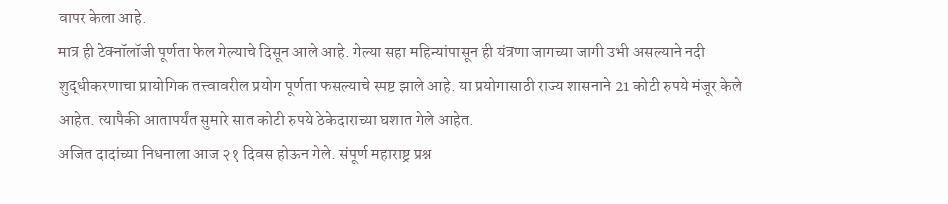वापर केला आहे.
मात्र ही टेक्नॉलॉजी पूर्णता फेल गेल्याचे दिसून आले आहे. गेल्या सहा महिन्यांपासून ही यंत्रणा जागच्या जागी उभी असल्याने नदी शुद्धीकरणाचा प्रायोगिक तत्त्वावरील प्रयोग पूर्णता फसल्याचे स्पष्ट झाले आहे. या प्रयोगासाठी राज्य शासनाने 21 कोटी रुपये मंजूर केले आहेत. त्यापैकी आतापर्यंत सुमारे सात कोटी रुपये ठेकेदाराच्या घशात गेले आहेत.
अजित दादांच्या निधनाला आज २१ दिवस होऊन गेले. संपूर्ण महाराष्ट्र प्रश्न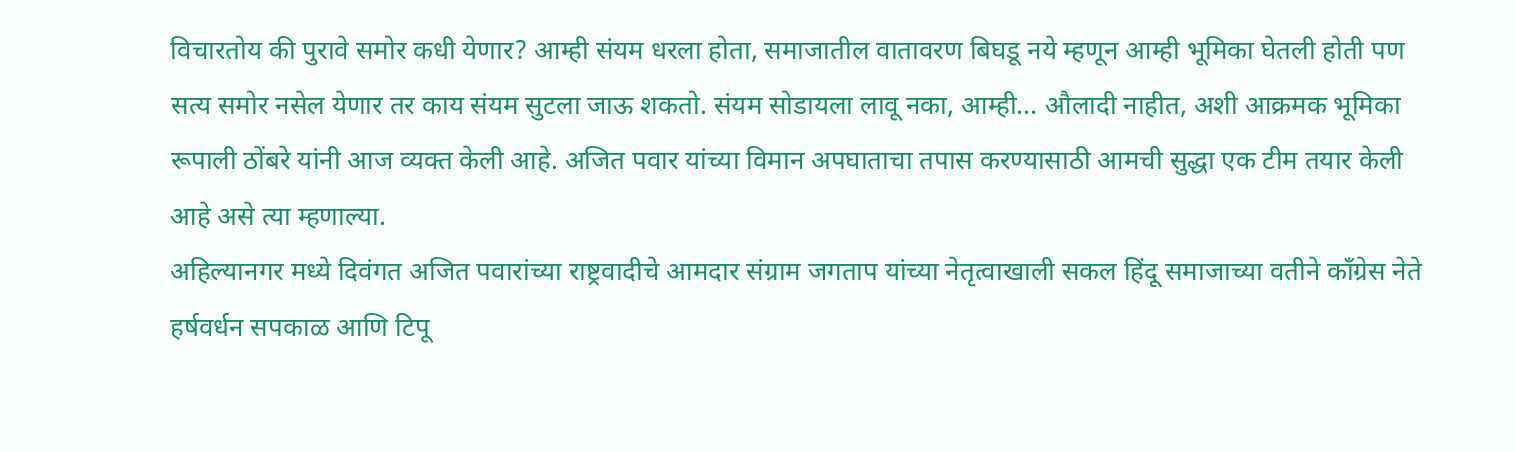विचारतोय की पुरावे समोर कधी येणार? आम्ही संयम धरला होता, समाजातील वातावरण बिघडू नये म्हणून आम्ही भूमिका घेतली होती पण सत्य समोर नसेल येणार तर काय संयम सुटला जाऊ शकतो. संयम सोडायला लावू नका, आम्ही... औलादी नाहीत, अशी आक्रमक भूमिका रूपाली ठोंबरे यांनी आज व्यक्त केली आहे. अजित पवार यांच्या विमान अपघाताचा तपास करण्यासाठी आमची सुद्धा एक टीम तयार केली आहे असे त्या म्हणाल्या.
अहिल्यानगर मध्ये दिवंगत अजित पवारांच्या राष्ट्रवादीचे आमदार संग्राम जगताप यांच्या नेतृत्वाखाली सकल हिंदू समाजाच्या वतीने काँग्रेस नेते हर्षवर्धन सपकाळ आणि टिपू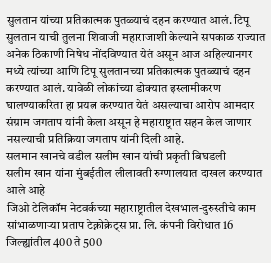सुलतान यांच्या प्रतिकात्मक पुतळ्याचं दहन करण्यात आलं. टिपू सुलतान याची तुलना शिवाजी महाराजाशी केल्याने सपकाळ राज्यात अनेक ठिकाणी निषेध नोंदविण्यात येतं असून आज अहिल्यानगर मध्ये त्यांच्या आणि टिपू सुलतानच्या प्रतिकात्मक पुतळ्याचं दहन करण्यात आलं. यावेळी लोकांच्या डोक्यात इस्लामीकरण घालण्याकरिता हा प्रयत्न करण्यात येतं असल्याचा आरोप आमदार संग्राम जगताप यांनी केला असून हे महाराष्ट्रात सहन केल जाणार नसल्याची प्रतिक्रिया जगताप यांनी दिली आहे.
सलमान खानचे वडील सलीम खान यांची प्रकृती बिघडली
सलीम खान यांना मुंबईतील लीलावती रुग्णालयात दाखल करण्यात आले आहे
जिओ टेलिकॉम नेटवर्कच्या महाराष्ट्रातील देखभाल-दुरुस्तीचे काम सांभाळणाऱ्या प्रताप टेक्नोक्रेट्स प्रा. लि. कंपनी विरोधात 16 जिल्ह्यांतील 400 ते 500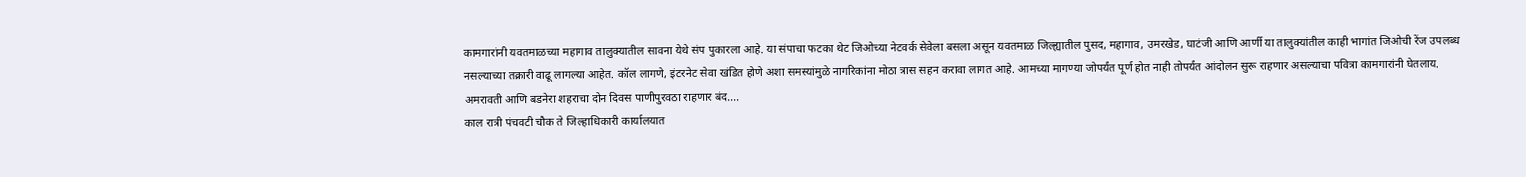कामगारांनी यवतमाळच्या महागाव तालुक्यातील सावना येथे संप पुकारला आहे. या संपाचा फटका थेट जिओच्या नेटवर्क सेवेला बसला असून यवतमाळ जिल्ह्यातील पुसद, महागाव, उमरखेड, घाटंजी आणि आर्णी या तालुक्यांतील काही भागांत जिओची रेंज उपलब्ध नसल्याच्या तक्रारी वाढू लागल्या आहेत. कॉल लागणे, इंटरनेट सेवा खंडित होणे अशा समस्यांमुळे नागरिकांना मोठा त्रास सहन करावा लागत आहे. आमच्या मागण्या जोपर्यंत पूर्ण होत नाही तोपर्यंत आंदोलन सुरू राहणार असल्याचा पवित्रा कामगारांनी घेतलाय.
अमरावती आणि बडनेरा शहराचा दोन दिवस पाणीपुरवठा राहणार बंद....
काल रात्री पंचवटी चौक ते जिल्हाधिकारी कार्यालयात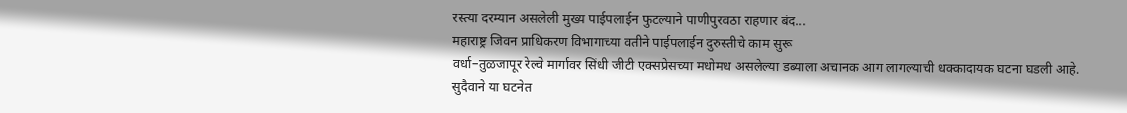रस्त्या दरम्यान असलेली मुख्य पाईपलाईन फुटल्याने पाणीपुरवठा राहणार बंद...
महाराष्ट्र जिवन प्राधिकरण विभागाच्या वतीने पाईपलाईन दुरुस्तीचे काम सुरू
वर्धा–तुळजापूर रेल्वे मार्गावर सिंधी जीटी एक्सप्रेसच्या मधोमध असलेल्या डब्याला अचानक आग लागल्याची धक्कादायक घटना घडली आहे.
सुदैवाने या घटनेत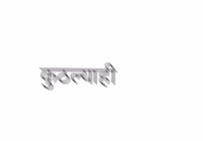कुठल्याही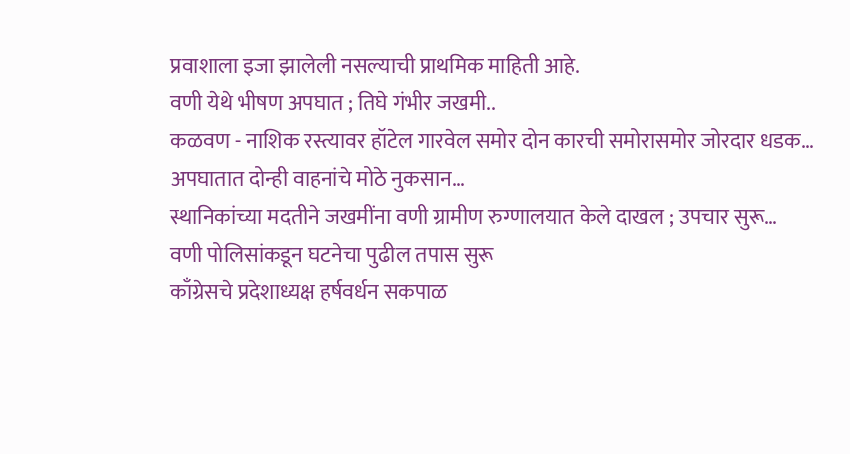प्रवाशाला इजा झालेली नसल्याची प्राथमिक माहिती आहे.
वणी येथे भीषण अपघात ; तिघे गंभीर जखमी..
कळवण - नाशिक रस्त्यावर हॉटेल गारवेल समोर दोन कारची समोरासमोर जोरदार धडक…
अपघातात दोन्ही वाहनांचे मोठे नुकसान…
स्थानिकांच्या मदतीने जखमींना वणी ग्रामीण रुग्णालयात केले दाखल ; उपचार सुरू…
वणी पोलिसांकडून घटनेचा पुढील तपास सुरू
काँग्रेसचे प्रदेशाध्यक्ष हर्षवर्धन सकपाळ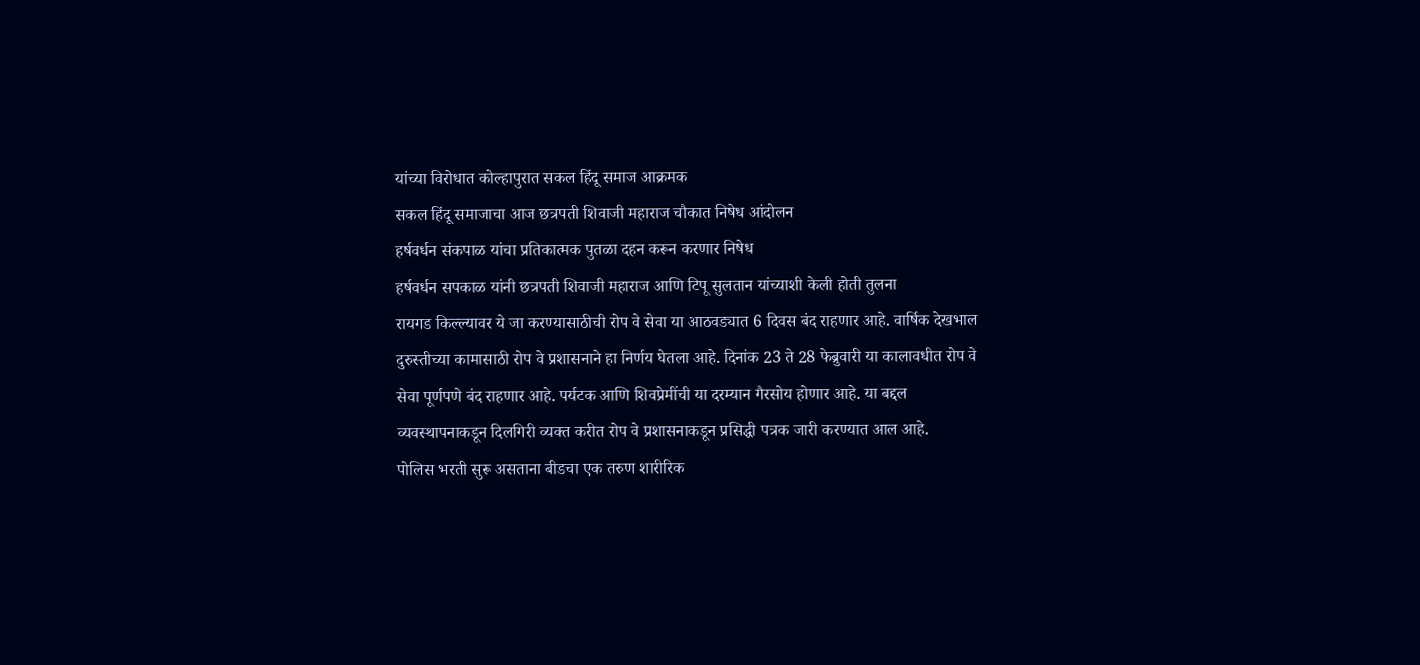यांच्या विरोधात कोल्हापुरात सकल हिंदू समाज आक्रमक
सकल हिंदू समाजाचा आज छत्रपती शिवाजी महाराज चौकात निषेध आंदोलन
हर्षवर्धन संकपाळ यांचा प्रतिकात्मक पुतळा दहन करून करणार निषेध
हर्षवर्धन सपकाळ यांनी छत्रपती शिवाजी महाराज आणि टिपू सुलतान यांच्याशी केली होती तुलना
रायगड किल्ल्यावर ये जा करण्यासाठीची रोप वे सेवा या आठवड्यात 6 दिवस बंद राहणार आहे. वार्षिक देखभाल दुरुस्तीच्या कामासाठी रोप वे प्रशासनाने हा निर्णय घेतला आहे. दिनांक 23 ते 28 फेब्रुवारी या कालावधीत रोप वे सेवा पूर्णपणे बंद राहणार आहे. पर्यटक आणि शिवप्रेमींची या दरम्यान गैरसोय होणार आहे. या बद्दल व्यवस्थापनाकडून दिलगिरी व्यक्त करीत रोप वे प्रशासनाकडून प्रसिद्धी पत्रक जारी करण्यात आल आहे.
पोलिस भरती सुरू असताना बीडचा एक तरुण शारीरिक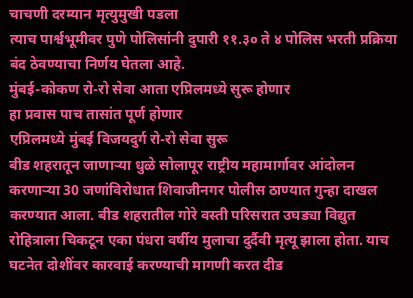चाचणी दरम्यान मृत्युमुखी पडला
त्याच पार्श्वभूमीवर पुणे पोलिसांनी दुपारी ११.३० ते ४ पोलिस भरती प्रक्रिया बंद ठेवण्याचा निर्णय घेतला आहे.
मुंबई-कोकण रो-रो सेवा आता एप्रिलमध्ये सुरू होणार
हा प्रवास पाच तासांत पूर्ण होणार
एप्रिलमध्ये मुंबई विजयदुर्ग रो-रो सेवा सुरू
बीड शहरातून जाणाऱ्या धुळे सोलापूर राष्ट्रीय महामार्गावर आंदोलन करणाऱ्या 30 जणांविरोधात शिवाजीनगर पोलीस ठाण्यात गुन्हा दाखल करण्यात आला. बीड शहरातील गोरे वस्ती परिसरात उघड्या विद्युत रोहित्राला चिकटून एका पंधरा वर्षीय मुलाचा दुर्दैवी मृत्यू झाला होता. याच घटनेत दोशींवर कारवाई करण्याची मागणी करत दीड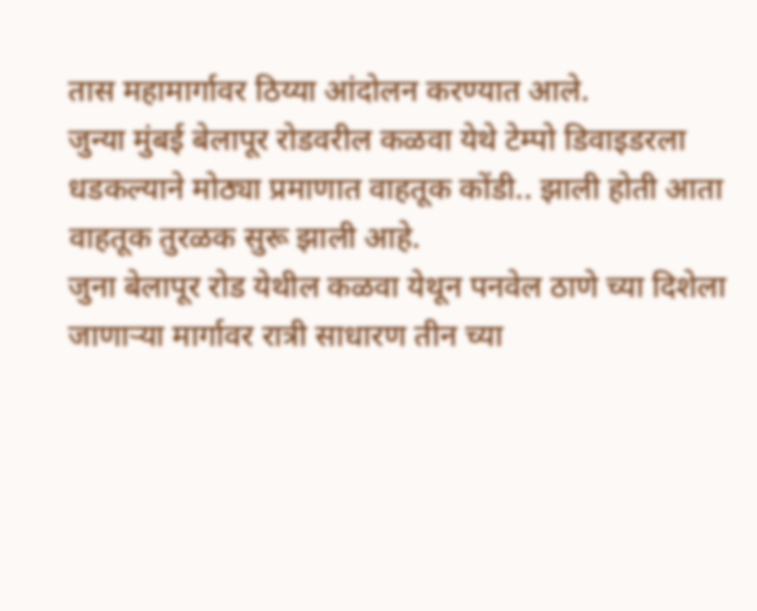तास महामार्गावर ठिय्या आंदोलन करण्यात आले.
जुन्या मुंबई बेलापूर रोडवरील कळवा येथे टेम्पो डिवाइडरला धडकल्याने मोठ्या प्रमाणात वाहतूक कोंडी.. झाली होती आता वाहतूक तुरळक सुरू झाली आहे.
जुना बेलापूर रोड येथील कळवा येथून पनवेल ठाणे च्या दिशेला जाणाऱ्या मार्गावर रात्री साधारण तीन च्या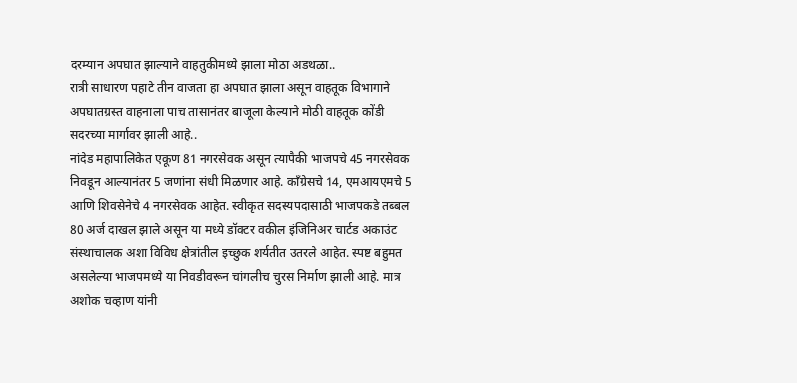दरम्यान अपघात झाल्याने वाहतुकीमध्ये झाला मोठा अडथळा..
रात्री साधारण पहाटे तीन वाजता हा अपघात झाला असून वाहतूक विभागाने अपघातग्रस्त वाहनाला पाच तासानंतर बाजूला केल्याने मोठी वाहतूक कोंडी सदरच्या मार्गावर झाली आहे..
नांदेड महापालिकेत एकूण 81 नगरसेवक असून त्यापैकी भाजपचे 45 नगरसेवक निवडून आल्यानंतर 5 जणांना संधी मिळणार आहे. काँग्रेसचे 14, एमआयएमचे 5 आणि शिवसेनेचे 4 नगरसेवक आहेत. स्वीकृत सदस्यपदासाठी भाजपकडे तब्बल 80 अर्ज दाखल झाले असून या मध्ये डॉक्टर वकील इंजिनिअर चार्टड अकाउंट संस्थाचालक अशा विविध क्षेत्रांतील इच्छुक शर्यतीत उतरले आहेत. स्पष्ट बहुमत असलेल्या भाजपमध्ये या निवडीवरून चांगलीच चुरस निर्माण झाली आहे. मात्र अशोक चव्हाण यांनी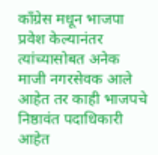काँग्रेस मधून भाजपा प्रवेश केल्यानंतर त्यांच्यासोबत अनेक माजी नगरसेवक आले आहेत तर काही भाजपचे निष्ठावंत पदाधिकारी आहेत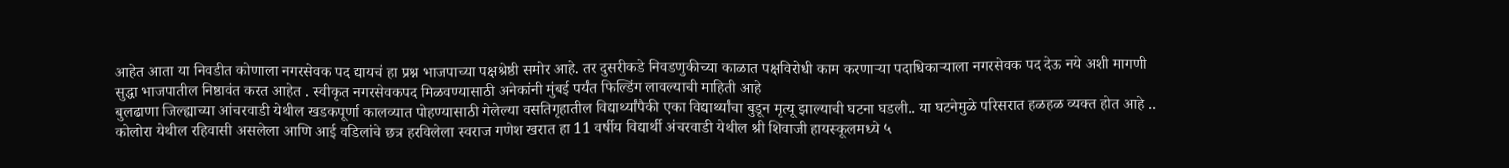आहेत आता या निवडीत कोणाला नगरसेवक पद द्यायचं हा प्रश्न भाजपाच्या पक्षश्रेष्ठी समोर आहे. तर दुसरीकडे निवडणुकीच्या काळात पक्षविरोधी काम करणाऱ्या पदाधिकाऱ्याला नगरसेवक पद देऊ नये अशी मागणी सुद्धा भाजपातील निष्ठावंत करत आहेत . स्वीकृत नगरसेवकपद मिळवण्यासाठी अनेकांनी मुंबई पर्यंत फिल्डिंग लावल्याची माहिती आहे
बुलढाणा जिल्ह्याच्या आंचरवाडी येथील खडकपूर्णा कालव्यात पोहण्यासाठी गेलेल्या वसतिगृहातील विद्यार्थ्यांपैकी एका विद्यार्थ्यांचा बुडून मृत्यू झाल्याची घटना घडली.. या घटनेमुळे परिसरात हळहळ व्यक्त होत आहे .. कोलोरा येथील रहिवासी असलेला आणि आई वडिलांचे छत्र हरविलेला स्वराज गणेश खरात हा 11 वर्षीय विद्यार्थी अंचरवाडी येथील श्री शिवाजी हायस्कूलमध्ये ५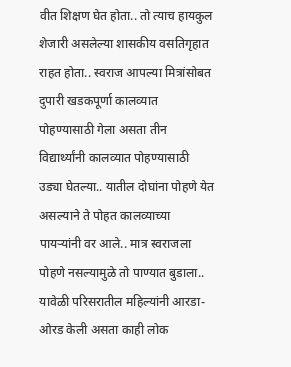वीत शिक्षण घेत होता.. तो त्याच हायकुल शेजारी असलेल्या शासकीय वसतिगृहात राहत होता.. स्वराज आपल्या मित्रांसोबत दुपारी खडकपूर्णा कालव्यात पोहण्यासाठी गेला असता तीन विद्यार्थ्यांनी कालव्यात पोहण्यासाठी उड्या घेतल्या.. यातील दोघांना पोहणे येत असल्याने ते पोहत कालव्याच्या पायऱ्यांनी वर आले.. मात्र स्वराजला पोहणे नसल्यामुळे तो पाण्यात बुडाला.. यावेळी परिसरातील महिल्यांनी आरडा-ओरड केली असता काही लोक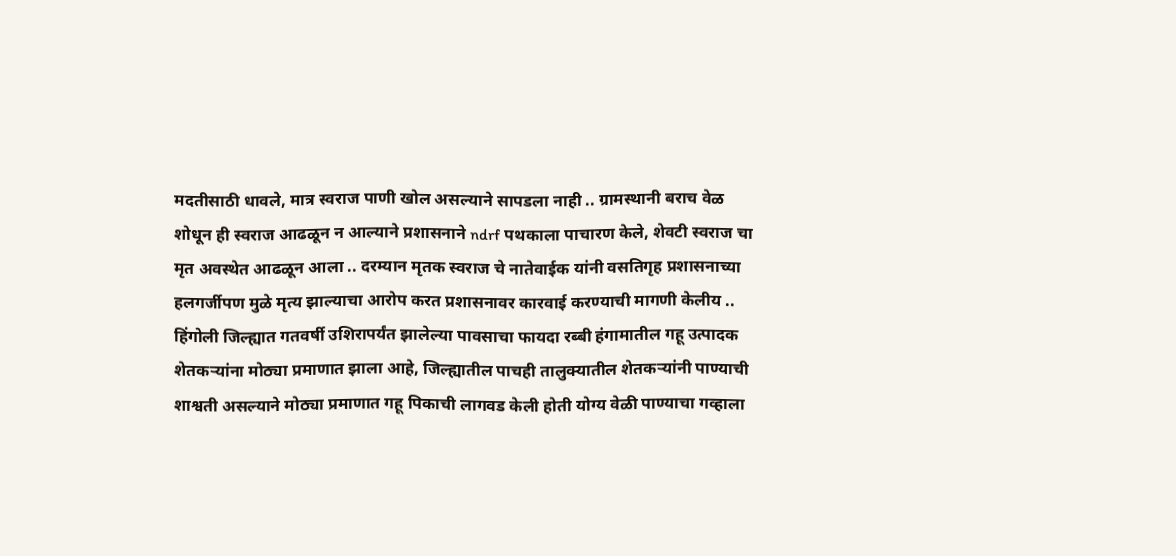मदतीसाठी धावले, मात्र स्वराज पाणी खोल असल्याने सापडला नाही .. ग्रामस्थानी बराच वेळ शोधून ही स्वराज आढळून न आल्याने प्रशासनाने ndrf पथकाला पाचारण केले, शेवटी स्वराज चा मृत अवस्थेत आढळून आला .. दरम्यान मृतक स्वराज चे नातेवाईक यांनी वसतिगृह प्रशासनाच्या हलगर्जीपण मुळे मृत्य झाल्याचा आरोप करत प्रशासनावर कारवाई करण्याची मागणी केलीय ..
हिंगोली जिल्ह्यात गतवर्षी उशिरापर्यंत झालेल्या पावसाचा फायदा रब्बी हंगामातील गहू उत्पादक शेतकऱ्यांना मोठ्या प्रमाणात झाला आहे, जिल्ह्यातील पाचही तालुक्यातील शेतकऱ्यांनी पाण्याची शाश्वती असल्याने मोठ्या प्रमाणात गहू पिकाची लागवड केली होती योग्य वेळी पाण्याचा गव्हाला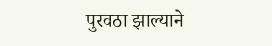पुरवठा झाल्याने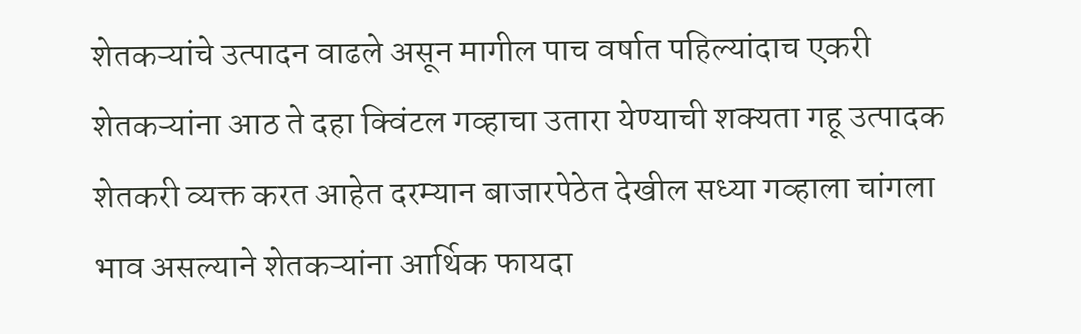शेतकऱ्यांचे उत्पादन वाढले असून मागील पाच वर्षात पहिल्यांदाच एकरी शेतकऱ्यांना आठ ते दहा क्विंटल गव्हाचा उतारा येण्याची शक्यता गहू उत्पादक शेतकरी व्यक्त करत आहेत दरम्यान बाजारपेठेत देखील सध्या गव्हाला चांगला भाव असल्याने शेतकऱ्यांना आर्थिक फायदा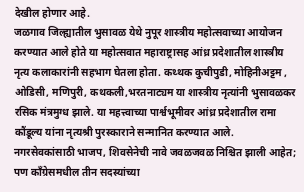देखील होणार आहे.
जळगाव जिल्ह्यातील भुसावळ येथे नुपूर शास्त्रीय महोत्सवाच्या आयोजन करण्यात आले होते या महोत्सवात महाराष्ट्रासह आंध्र प्रदेशातील शास्त्रीय नृत्य कलाकारांनी सहभाग घेतला होता. कथ्थक कुचीपुडी, मोहिनीअट्टम , ओडिसी, मणिपुरी, कथकली,भरतनाट्यम या शास्त्रीय नृत्यांनी भुसावळकर रसिक मंत्रमुग्ध झाले. या महत्त्वाच्या पार्श्वभूमीवर आंध्र प्रदेशातील रामा कौंडूल्य यांना नृत्यश्री पुरस्काराने सन्मानित करण्यात आले.
नगरसेवकांसाठी भाजप, शिवसेनेची नावे जवळजवळ निश्चित झाली आहेत; पण काँग्रेसमधील तीन सदस्यांच्या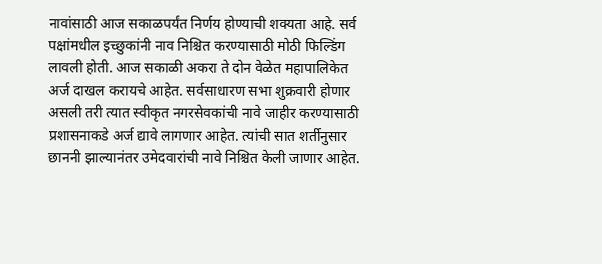नावांसाठी आज सकाळपर्यंत निर्णय होण्याची शक्यता आहे. सर्व पक्षांमधील इच्छुकांनी नाव निश्चित करण्यासाठी मोठी फिल्डिंग लावली होती. आज सकाळी अकरा ते दोन वेळेत महापालिकेत अर्ज दाखल करायचे आहेत. सर्वसाधारण सभा शुक्रवारी होणार असली तरी त्यात स्वीकृत नगरसेवकांची नावे जाहीर करण्यासाठी प्रशासनाकडे अर्ज द्यावे लागणार आहेत. त्यांची सात शर्तीनुसार छाननी झाल्यानंतर उमेदवारांची नावे निश्चित केली जाणार आहेत.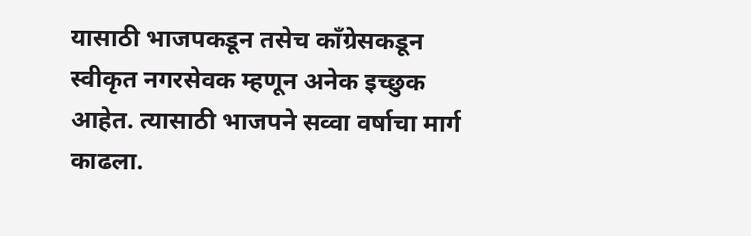यासाठी भाजपकडून तसेच कॉंग्रेसकडून स्वीकृत नगरसेवक म्हणून अनेक इच्छुक आहेत. त्यासाठी भाजपने सव्वा वर्षाचा मार्ग काढला.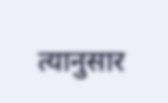त्यानुसार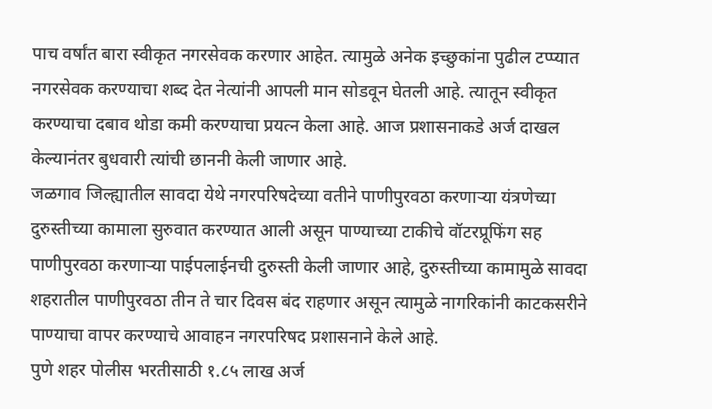पाच वर्षांत बारा स्वीकृत नगरसेवक करणार आहेत. त्यामुळे अनेक इच्छुकांना पुढील टप्प्यात नगरसेवक करण्याचा शब्द देत नेत्यांनी आपली मान सोडवून घेतली आहे. त्यातून स्वीकृत करण्याचा दबाव थोडा कमी करण्याचा प्रयत्न केला आहे. आज प्रशासनाकडे अर्ज दाखल केल्यानंतर बुधवारी त्यांची छाननी केली जाणार आहे.
जळगाव जिल्ह्यातील सावदा येथे नगरपरिषदेच्या वतीने पाणीपुरवठा करणाऱ्या यंत्रणेच्या दुरुस्तीच्या कामाला सुरुवात करण्यात आली असून पाण्याच्या टाकीचे वॉटरप्रूफिंग सह पाणीपुरवठा करणाऱ्या पाईपलाईनची दुरुस्ती केली जाणार आहे, दुरुस्तीच्या कामामुळे सावदा शहरातील पाणीपुरवठा तीन ते चार दिवस बंद राहणार असून त्यामुळे नागरिकांनी काटकसरीने पाण्याचा वापर करण्याचे आवाहन नगरपरिषद प्रशासनाने केले आहे.
पुणे शहर पोलीस भरतीसाठी १.८५ लाख अर्ज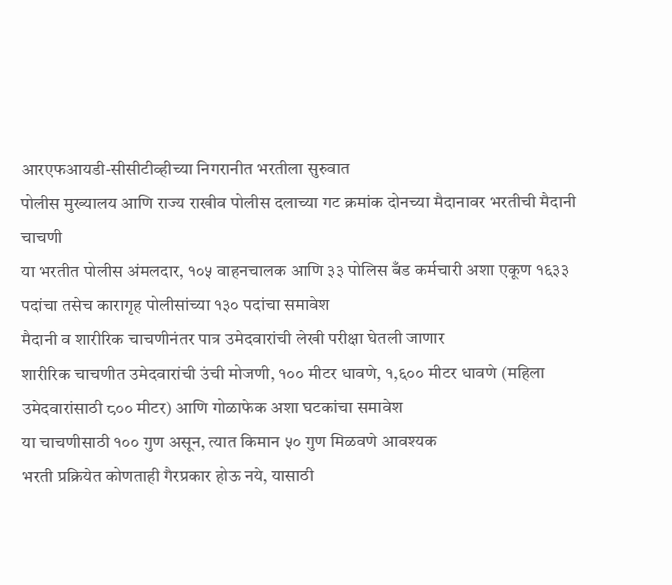आरएफआयडी-सीसीटीव्हीच्या निगरानीत भरतीला सुरुवात
पोलीस मुख्यालय आणि राज्य राखीव पोलीस दलाच्या गट क्रमांक दोनच्या मैदानावर भरतीची मैदानी चाचणी
या भरतीत पोलीस अंमलदार, १०५ वाहनचालक आणि ३३ पोलिस बँड कर्मचारी अशा एकूण १६३३ पदांचा तसेच कारागृह पोलीसांच्या १३० पदांचा समावेश
मैदानी व शारीरिक चाचणीनंतर पात्र उमेदवारांची लेखी परीक्षा घेतली जाणार
शारीरिक चाचणीत उमेदवारांची उंची मोजणी, १०० मीटर धावणे, १,६०० मीटर धावणे (महिला उमेदवारांसाठी ८०० मीटर) आणि गोळाफेक अशा घटकांचा समावेश
या चाचणीसाठी १०० गुण असून, त्यात किमान ५० गुण मिळवणे आवश्यक
भरती प्रक्रियेत कोणताही गैरप्रकार होऊ नये, यासाठी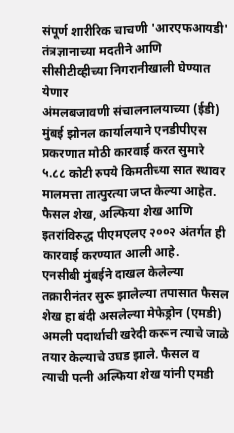संपूर्ण शारीरिक चाचणी 'आरएफआयडी' तंत्रज्ञानाच्या मदतीने आणि सीसीटीव्हीच्या निगरानीखाली घेण्यात येणार
अंमलबजावणी संचालनालयाच्या (ईडी) मुंबई झोनल कार्यालयाने एनडीपीएस प्रकरणात मोठी कारवाई करत सुमारे ५.८८ कोटी रुपये किमतीच्या सात स्थावर मालमत्ता तात्पुरत्या जप्त केल्या आहेत. फैसल शेख, अल्फिया शेख आणि इतरांविरुद्ध पीएमएलए २००२ अंतर्गत ही कारवाई करण्यात आली आहे.
एनसीबी मुंबईने दाखल केलेल्या तक्रारीनंतर सुरू झालेल्या तपासात फैसल शेख हा बंदी असलेल्या मेफेड्रोन (एमडी) अमली पदार्थाची खरेदी करून त्याचे जाळे तयार केल्याचे उघड झाले. फैसल व त्याची पत्नी अल्फिया शेख यांनी एमडी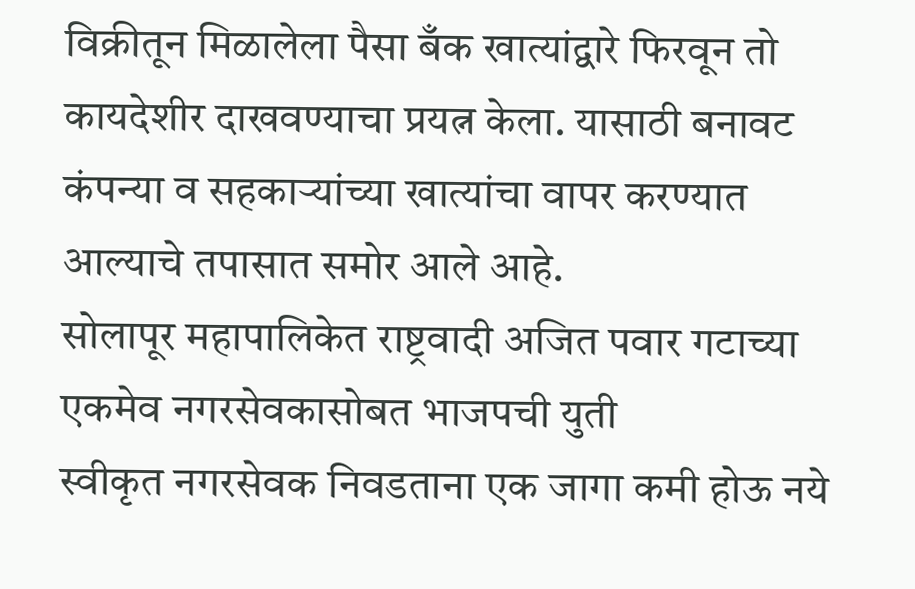विक्रीतून मिळालेला पैसा बँक खात्यांद्वारे फिरवून तो कायदेशीर दाखवण्याचा प्रयत्न केला. यासाठी बनावट कंपन्या व सहकाऱ्यांच्या खात्यांचा वापर करण्यात आल्याचे तपासात समोर आले आहे.
सोलापूर महापालिकेत राष्ट्रवादी अजित पवार गटाच्या एकमेव नगरसेवकासोबत भाजपची युती
स्वीकृत नगरसेवक निवडताना एक जागा कमी होऊ नये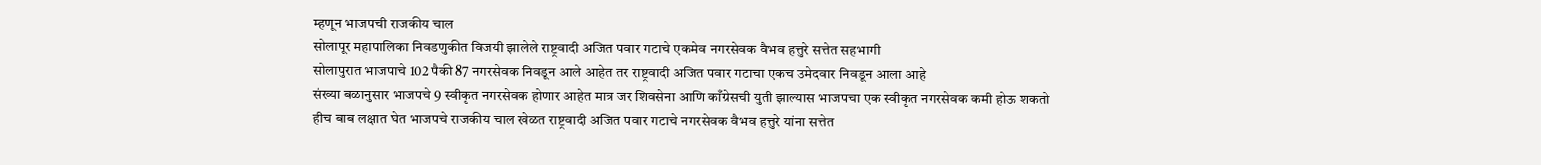म्हणून भाजपची राजकीय चाल
सोलापूर महापालिका निवडणुकीत विजयी झालेले राष्ट्रवादी अजित पवार गटाचे एकमेव नगरसेवक वैभव हत्तुरे सत्तेत सहभागी
सोलापुरात भाजपाचे 102 पैकी 87 नगरसेवक निवडून आले आहेत तर राष्ट्रवादी अजित पवार गटाचा एकच उमेदवार निवडून आला आहे
संख्या बळानुसार भाजपचे 9 स्वीकृत नगरसेवक होणार आहेत मात्र जर शिवसेना आणि काँग्रेसची युती झाल्यास भाजपचा एक स्वीकृत नगरसेवक कमी होऊ शकतो
हीच बाब लक्षात घेत भाजपचे राजकीय चाल खेळत राष्ट्रवादी अजित पवार गटाचे नगरसेवक वैभव हत्तुरे यांना सत्तेत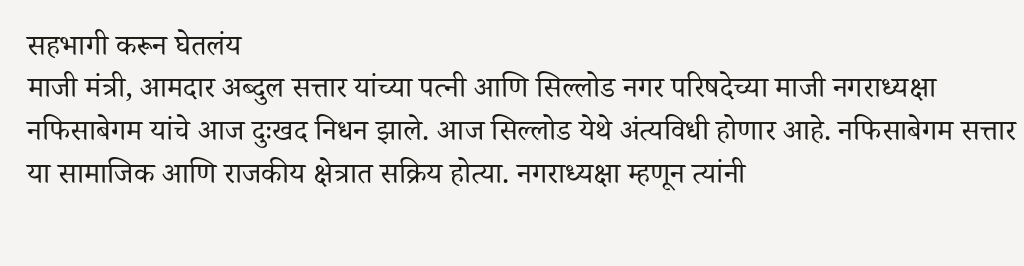सहभागी करून घेतलंय
माजी मंत्री, आमदार अब्दुल सत्तार यांच्या पत्नी आणि सिल्लोड नगर परिषदेच्या माजी नगराध्यक्षा नफिसाबेगम यांचे आज दुःखद निधन झाले. आज सिल्लोड येथे अंत्यविधी होणार आहे. नफिसाबेगम सत्तार या सामाजिक आणि राजकीय क्षेत्रात सक्रिय होत्या. नगराध्यक्षा म्हणून त्यांनी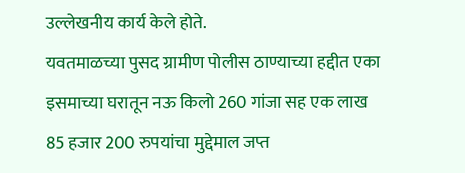उल्लेखनीय कार्य केले होते.
यवतमाळच्या पुसद ग्रामीण पोलीस ठाण्याच्या हद्दीत एका इसमाच्या घरातून नऊ किलो 260 गांजा सह एक लाख 85 हजार 200 रुपयांचा मुद्देमाल जप्त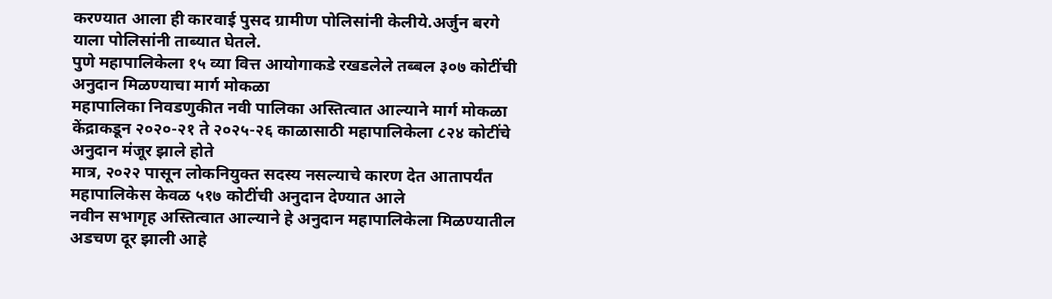करण्यात आला ही कारवाई पुसद ग्रामीण पोलिसांनी केलीये.अर्जुन बरगे याला पोलिसांनी ताब्यात घेतले.
पुणे महापालिकेला १५ व्या वित्त आयोगाकडे रखडलेले तब्बल ३०७ कोटींची अनुदान मिळण्याचा मार्ग मोकळा
महापालिका निवडणुकीत नवी पालिका अस्तित्वात आल्याने मार्ग मोकळा
केंद्राकडून २०२०-२१ ते २०२५-२६ काळासाठी महापालिकेला ८२४ कोटींचे अनुदान मंजूर झाले होते
मात्र, २०२२ पासून लोकनियुक्त सदस्य नसल्याचे कारण देत आतापर्यंत महापालिकेस केवळ ५१७ कोटींची अनुदान देण्यात आले
नवीन सभागृह अस्तित्वात आल्याने हे अनुदान महापालिकेला मिळण्यातील अडचण दूर झाली आहे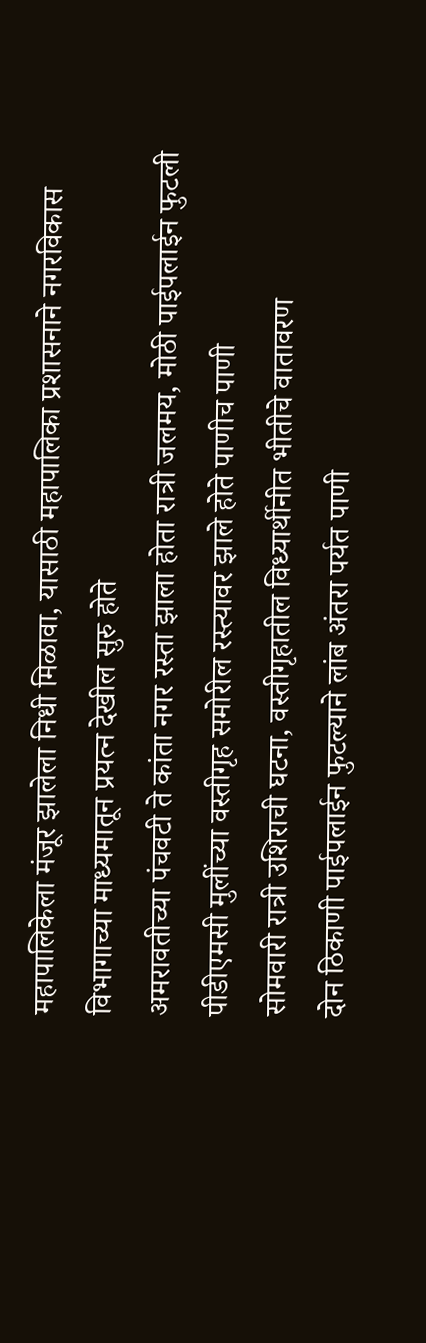महापालिकेला मंजूर झालेला निधी मिळावा, यासाठी महापालिका प्रशासनाने नगरविकास विभागाच्या माध्यमातून प्रयत्न देखील सुरु होते
अमरावतीच्या पंचवटी ते कांता नगर रस्ता झाला होता रात्री जलमय, मोठी पाईपलाईन फुटली
पीडीएमसी मुलींच्या वस्तीगृह समोरील रस्त्यावर झाले होते पाणीच पाणी
सोमवारी रात्री उशिराची घटना, वस्तीगृहातील विध्यार्थीनीत भीतीचे वातावरण
दोन ठिकाणी पाईपलाईन फुटल्याने लांब अंतरा पर्यत पाणी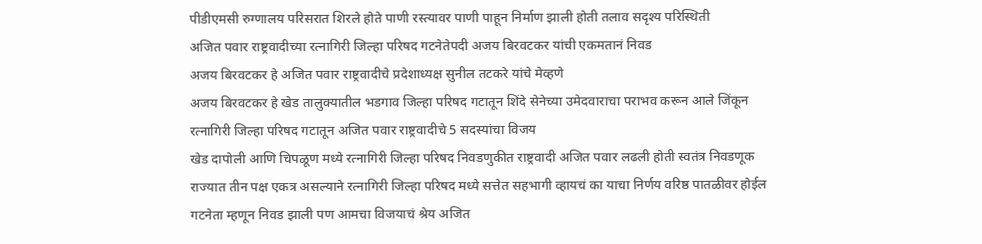पीडीएमसी रुग्णालय परिसरात शिरले होते पाणी रस्त्यावर पाणी पाहून निर्माण झाली होती तलाव सदृश्य परिस्थिती
अजित पवार राष्ट्रवादीच्या रत्नागिरी जिल्हा परिषद गटनेतेपदी अजय बिरवटकर यांची एकमतानं निवड
अजय बिरवटकर हे अजित पवार राष्ट्रवादीचे प्रदेशाध्यक्ष सुनील तटकरे यांचे मेव्हणे
अजय बिरवटकर हे खेड तालुक्यातील भडगाव जिल्हा परिषद गटातून शिंदे सेनेच्या उमेदवाराचा पराभव करून आले जिंकून
रत्नागिरी जिल्हा परिषद गटातून अजित पवार राष्ट्रवादीचे 5 सदस्यांचा विजय
खेड दापोली आणि चिपळूण मध्ये रत्नागिरी जिल्हा परिषद निवडणुकीत राष्ट्रवादी अजित पवार लढली होती स्वतंत्र निवडणूक
राज्यात तीन पक्ष एकत्र असल्याने रत्नागिरी जिल्हा परिषद मध्ये सत्तेत सहभागी व्हायचं का याचा निर्णय वरिष्ठ पातळीवर होईल
गटनेता म्हणून निवड झाली पण आमचा विजयाचं श्रेय अजित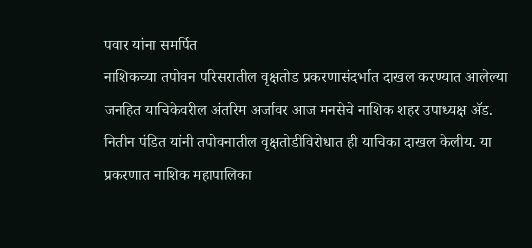पवार यांना समर्पित
नाशिकच्या तपोवन परिसरातील वृक्षतोड प्रकरणासंदर्भात दाखल करण्यात आलेल्या जनहित याचिकेवरील अंतरिम अर्जावर आज मनसेचे नाशिक शहर उपाध्यक्ष ॲड. नितीन पंडित यांनी तपोवनातील वृक्षतोडीविरोधात ही याचिका दाखल केलीय. या प्रकरणात नाशिक महापालिका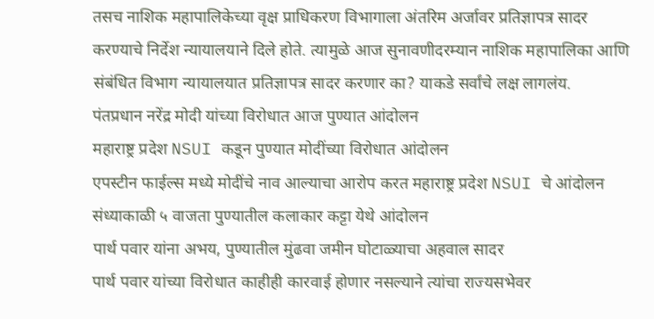तसच नाशिक महापालिकेच्या वृक्ष प्राधिकरण विभागाला अंतरिम अर्जावर प्रतिज्ञापत्र सादर करण्याचे निर्देश न्यायालयाने दिले होते. त्यामुळे आज सुनावणीदरम्यान नाशिक महापालिका आणि संबंधित विभाग न्यायालयात प्रतिज्ञापत्र सादर करणार का? याकडे सर्वांचे लक्ष लागलंय.
पंतप्रधान नरेंद्र मोदी यांच्या विरोधात आज पुण्यात आंदोलन
महाराष्ट्र प्रदेश NSUI कडून पुण्यात मोदींच्या विरोधात आंदोलन
एपस्टीन फाईल्स मध्ये मोदींचे नाव आल्याचा आरोप करत महाराष्ट्र प्रदेश NSUI चे आंदोलन
संध्याकाळी ५ वाजता पुण्यातील कलाकार कट्टा येथे आंदोलन
पार्थ पवार यांना अभय, पुण्यातील मुंढवा जमीन घोटाळ्याचा अहवाल सादर
पार्थ पवार यांच्या विरोधात काहीही कारवाई होणार नसल्याने त्यांचा राज्यसभेवर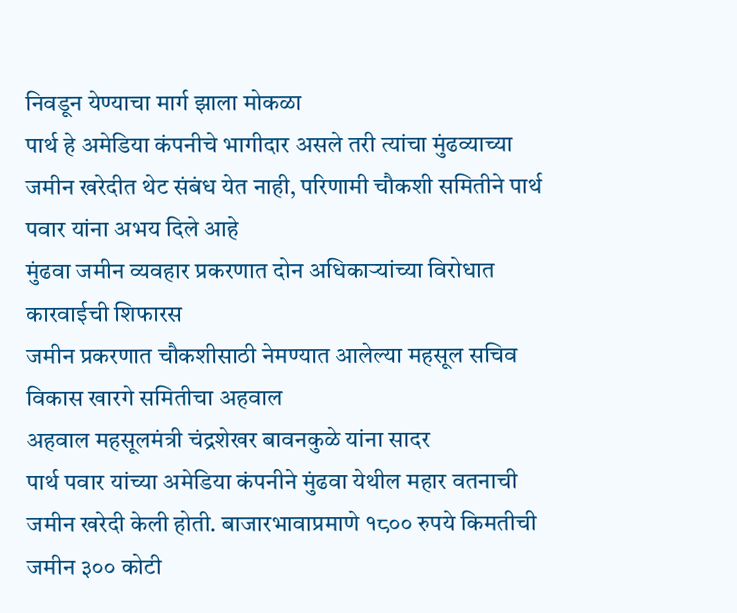निवडून येण्याचा मार्ग झाला मोकळा
पार्थ हे अमेडिया कंपनीचे भागीदार असले तरी त्यांचा मुंढव्याच्या जमीन खरेदीत थेट संबंध येत नाही, परिणामी चौकशी समितीने पार्थ पवार यांना अभय दिले आहे
मुंढवा जमीन व्यवहार प्रकरणात दोन अधिकाऱ्यांच्या विरोधात कारवाईची शिफारस
जमीन प्रकरणात चौकशीसाठी नेमण्यात आलेल्या महसूल सचिव विकास खारगे समितीचा अहवाल
अहवाल महसूलमंत्री चंद्रशेखर बावनकुळे यांना सादर
पार्थ पवार यांच्या अमेडिया कंपनीने मुंढवा येथील महार वतनाची जमीन खरेदी केली होती. बाजारभावाप्रमाणे १८०० रुपये किमतीची जमीन ३०० कोटी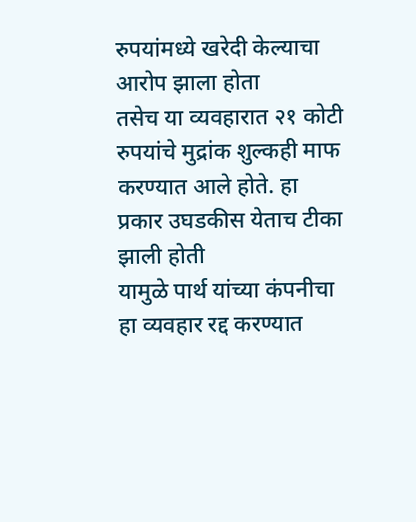रुपयांमध्ये खरेदी केल्याचा आरोप झाला होता
तसेच या व्यवहारात २१ कोटी रुपयांचे मुद्रांक शुल्कही माफ करण्यात आले होते. हा प्रकार उघडकीस येताच टीका झाली होती
यामुळे पार्थ यांच्या कंपनीचा हा व्यवहार रद्द करण्यात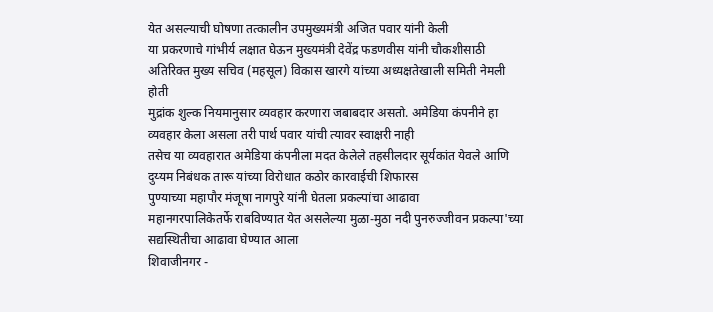येत असल्याची घोषणा तत्कालीन उपमुख्यमंत्री अजित पवार यांनी केली
या प्रकरणाचे गांभीर्य लक्षात घेऊन मुख्यमंत्री देवेंद्र फडणवीस यांनी चौकशीसाठी अतिरिक्त मुख्य सचिव (महसूल) विकास खारगे यांच्या अध्यक्षतेखाली समिती नेमली होती
मुद्रांक शुल्क नियमानुसार व्यवहार करणारा जबाबदार असतो. अमेडिया कंपनीने हा व्यवहार केला असला तरी पार्थ पवार यांची त्यावर स्वाक्षरी नाही
तसेच या व्यवहारात अमेडिया कंपनीला मदत केलेले तहसीलदार सूर्यकांत येवले आणि दुय्यम निबंधक तारू यांच्या विरोधात कठोर कारवाईची शिफारस
पुण्याच्या महापौर मंजूषा नागपुरे यांनी घेतला प्रकल्पांचा आढावा
महानगरपालिकेतर्फे राबविण्यात येत असलेल्या मुळा-मुठा नदी पुनरुज्जीवन प्रकल्पा'च्या सद्यस्थितीचा आढावा घेण्यात आला
शिवाजीनगर -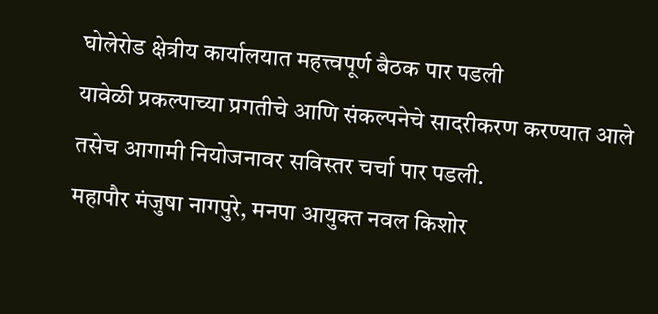घोलेरोड क्षेत्रीय कार्यालयात महत्त्वपूर्ण बैठक पार पडली
यावेळी प्रकल्पाच्या प्रगतीचे आणि संकल्पनेचे सादरीकरण करण्यात आले
तसेच आगामी नियोजनावर सविस्तर चर्चा पार पडली.
महापौर मंजुषा नागपुरे, मनपा आयुक्त नवल किशोर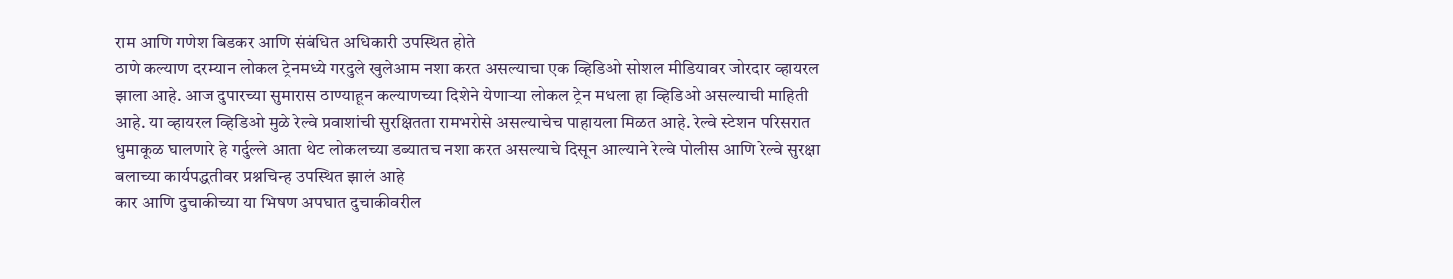राम आणि गणेश बिडकर आणि संबंधित अधिकारी उपस्थित होते
ठाणे कल्याण दरम्यान लोकल ट्रेनमध्ये गरदुले खुलेआम नशा करत असल्याचा एक व्हिडिओ सोशल मीडियावर जोरदार व्हायरल झाला आहे. आज दुपारच्या सुमारास ठाण्याहून कल्याणच्या दिशेने येणाऱ्या लोकल ट्रेन मधला हा व्हिडिओ असल्याची माहिती आहे. या व्हायरल व्हिडिओ मुळे रेल्वे प्रवाशांची सुरक्षितता रामभरोसे असल्याचेच पाहायला मिळत आहे. रेल्वे स्टेशन परिसरात धुमाकूळ घालणारे हे गर्दुल्ले आता थेट लोकलच्या डब्यातच नशा करत असल्याचे दिसून आल्याने रेल्वे पोलीस आणि रेल्वे सुरक्षा बलाच्या कार्यपद्धतीवर प्रश्नचिन्ह उपस्थित झालं आहे
कार आणि दुचाकीच्या या भिषण अपघात दुचाकीवरील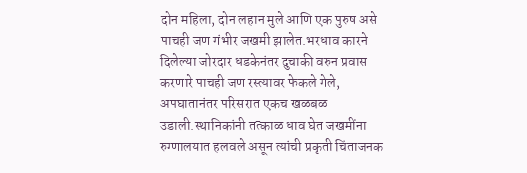दोन महिला, दोन लहान मुले आणि एक पुरुष असे पाचही जण गंभीर जखमी झालेत.भरधाव कारने दिलेल्या जोरदार धडकेनंतर दुचाकी वरुन प्रवास करणारे पाचही जण रस्त्यावर फेकले गेले, अपघातानंतर परिसरात एकच खळबळ उडाली.स्थानिकांनी तत्काळ धाव घेत जखमींना रुग्णालयात हलवले असून त्यांची प्रकृती चिंताजनक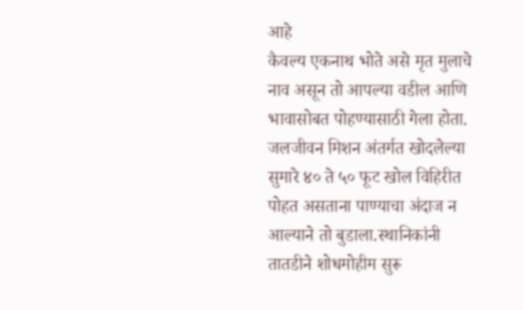आहे
कैवल्य एकनाथ भोते असे मृत मुलाचे नाव असून तो आपल्या वडील आणि भावासोबत पोहण्यासाठी गेला होता. जलजीवन मिशन अंतर्गत खोदलेल्या सुमारे ४० ते ५० फूट खोल विहिरीत पोहत असताना पाण्याचा अंदाज न आल्याने तो बुडाला.स्थानिकांनी तातडीने शोधमोहीम सुरू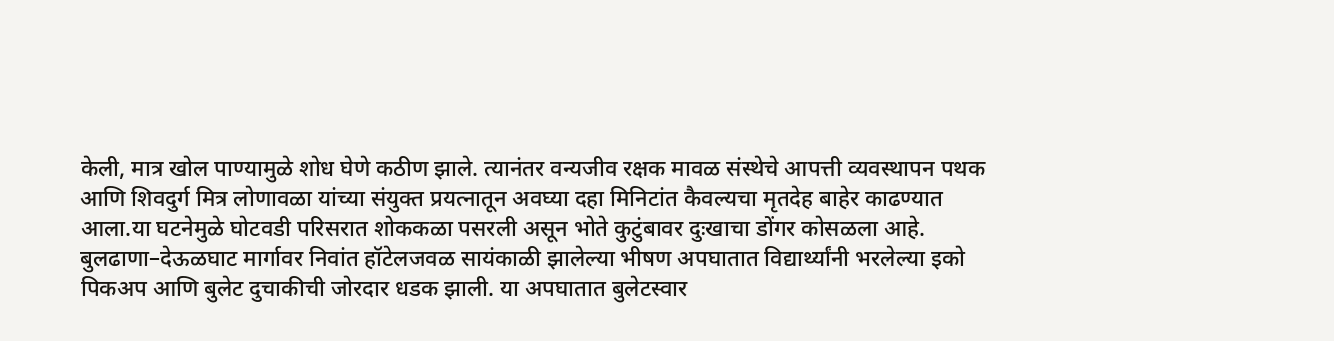केली, मात्र खोल पाण्यामुळे शोध घेणे कठीण झाले. त्यानंतर वन्यजीव रक्षक मावळ संस्थेचे आपत्ती व्यवस्थापन पथक आणि शिवदुर्ग मित्र लोणावळा यांच्या संयुक्त प्रयत्नातून अवघ्या दहा मिनिटांत कैवल्यचा मृतदेह बाहेर काढण्यात आला.या घटनेमुळे घोटवडी परिसरात शोककळा पसरली असून भोते कुटुंबावर दुःखाचा डोंगर कोसळला आहे.
बुलढाणा–देऊळघाट मार्गावर निवांत हॉटेलजवळ सायंकाळी झालेल्या भीषण अपघातात विद्यार्थ्यांनी भरलेल्या इको पिकअप आणि बुलेट दुचाकीची जोरदार धडक झाली. या अपघातात बुलेटस्वार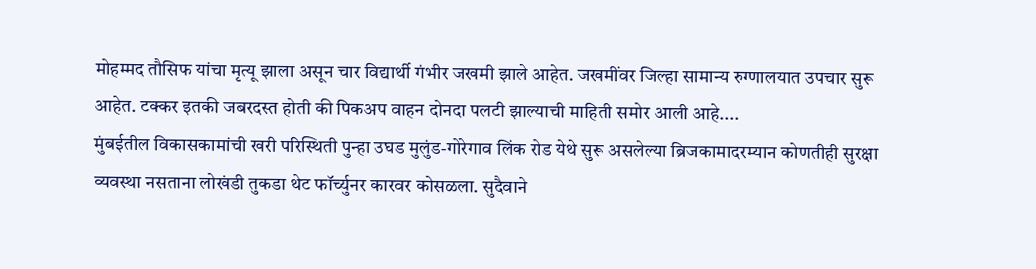मोहम्मद तौसिफ यांचा मृत्यू झाला असून चार विद्यार्थी गंभीर जखमी झाले आहेत. जखमींवर जिल्हा सामान्य रुग्णालयात उपचार सुरू आहेत. टक्कर इतकी जबरदस्त होती की पिकअप वाहन दोनदा पलटी झाल्याची माहिती समोर आली आहे....
मुंबईतील विकासकामांची खरी परिस्थिती पुन्हा उघड मुलुंड-गोरेगाव लिंक रोड येथे सुरू असलेल्या ब्रिजकामादरम्यान कोणतीही सुरक्षा व्यवस्था नसताना लोखंडी तुकडा थेट फॉर्च्युनर कारवर कोसळला. सुदैवाने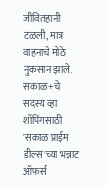जीवितहानी टळली, मात्र वाहनाचे मोठे नुकसान झाले.
सकाळ+चे सदस्य व्हा
शॉपिंगसाठी 'सकाळ प्राईम डील्स'च्या भन्नाट ऑफर्स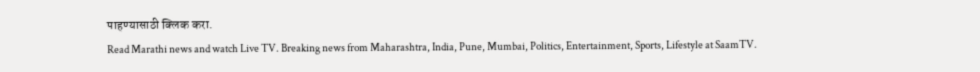पाहण्यासाठी क्लिक करा.
Read Marathi news and watch Live TV. Breaking news from Maharashtra, India, Pune, Mumbai, Politics, Entertainment, Sports, Lifestyle at SaamTV.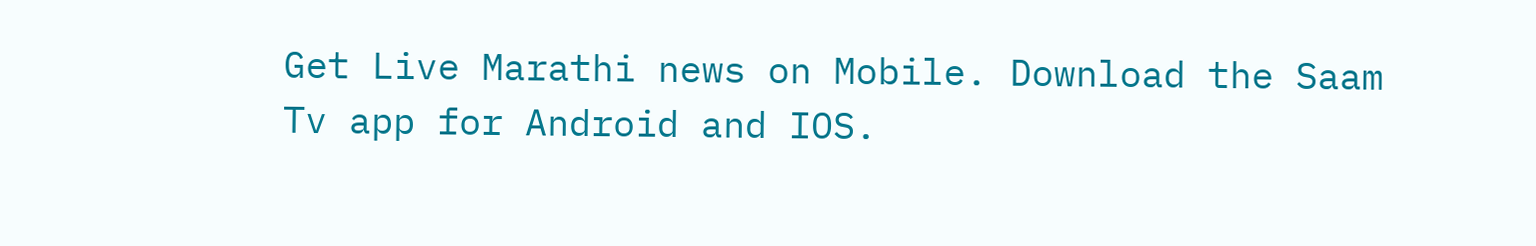Get Live Marathi news on Mobile. Download the Saam Tv app for Android and IOS.